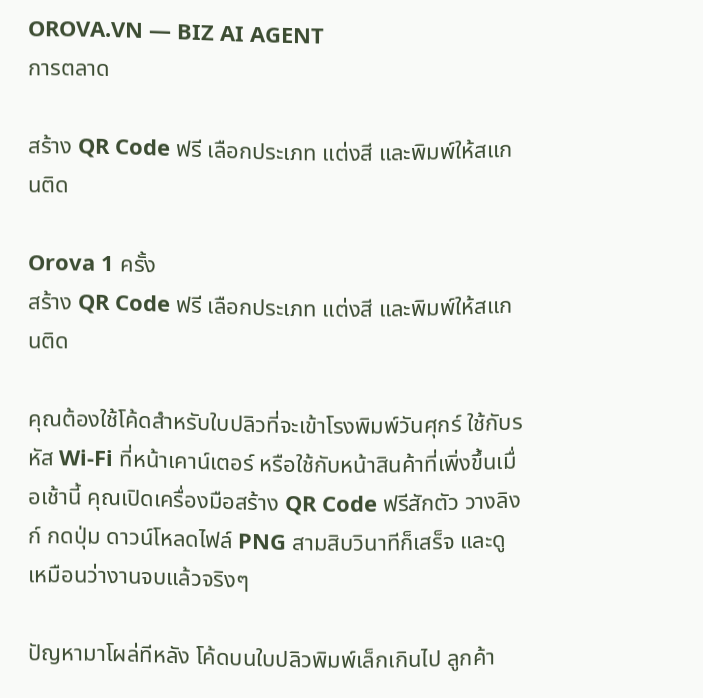OROVA.VN — BIZ AI AGENT
การตลาด

สร้าง QR Code ฟรี เลือกประเภท แต่งสี และพิมพ์ให้สแกนติด

Orova 1 ครั้ง
สร้าง QR Code ฟรี เลือกประเภท แต่งสี และพิมพ์ให้สแกนติด

คุณต้องใช้โค้ดสำหรับใบปลิวที่จะเข้าโรงพิมพ์วันศุกร์ ใช้กับรหัส Wi-Fi ที่หน้าเคาน์เตอร์ หรือใช้กับหน้าสินค้าที่เพิ่งขึ้นเมื่อเช้านี้ คุณเปิดเครื่องมือสร้าง QR Code ฟรีสักตัว วางลิงก์ กดปุ่ม ดาวน์โหลดไฟล์ PNG สามสิบวินาทีก็เสร็จ และดูเหมือนว่างานจบแล้วจริงๆ

ปัญหามาโผล่ทีหลัง โค้ดบนใบปลิวพิมพ์เล็กเกินไป ลูกค้า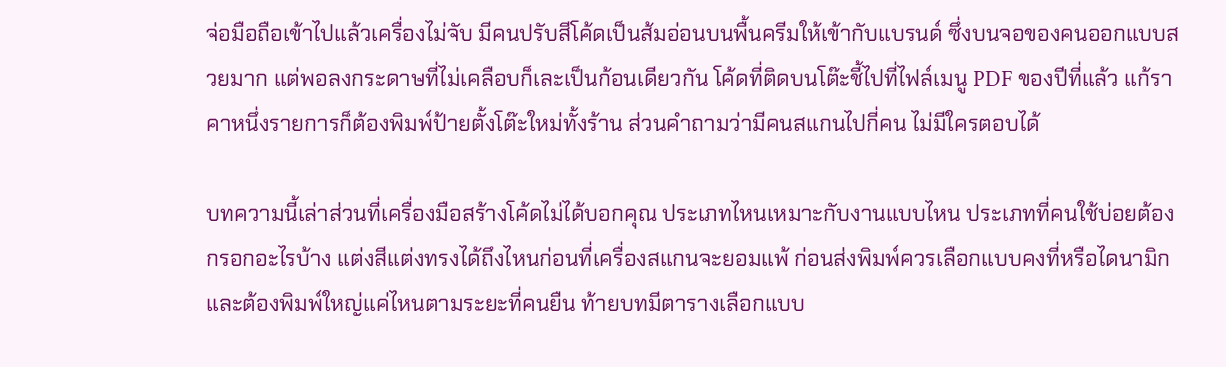จ่อมือถือเข้าไปแล้วเครื่องไม่จับ มีคนปรับสีโค้ดเป็นส้มอ่อนบนพื้นครีมให้เข้ากับแบรนด์ ซึ่งบนจอของคนออกแบบสวยมาก แต่พอลงกระดาษที่ไม่เคลือบก็เละเป็นก้อนเดียวกัน โค้ดที่ติดบนโต๊ะชี้ไปที่ไฟล์เมนู PDF ของปีที่แล้ว แก้ราคาหนึ่งรายการก็ต้องพิมพ์ป้ายตั้งโต๊ะใหม่ทั้งร้าน ส่วนคำถามว่ามีคนสแกนไปกี่คน ไม่มีใครตอบได้

บทความนี้เล่าส่วนที่เครื่องมือสร้างโค้ดไม่ได้บอกคุณ ประเภทไหนเหมาะกับงานแบบไหน ประเภทที่คนใช้บ่อยต้องกรอกอะไรบ้าง แต่งสีแต่งทรงได้ถึงไหนก่อนที่เครื่องสแกนจะยอมแพ้ ก่อนส่งพิมพ์ควรเลือกแบบคงที่หรือไดนามิก และต้องพิมพ์ใหญ่แค่ไหนตามระยะที่คนยืน ท้ายบทมีตารางเลือกแบบ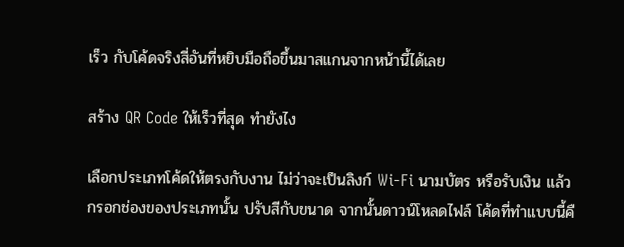เร็ว กับโค้ดจริงสี่อันที่หยิบมือถือขึ้นมาสแกนจากหน้านี้ได้เลย

สร้าง QR Code ให้เร็วที่สุด ทำยังไง

เลือกประเภทโค้ดให้ตรงกับงาน ไม่ว่าจะเป็นลิงก์ Wi-Fi นามบัตร หรือรับเงิน แล้วกรอกช่องของประเภทนั้น ปรับสีกับขนาด จากนั้นดาวน์โหลดไฟล์ โค้ดที่ทำแบบนี้คื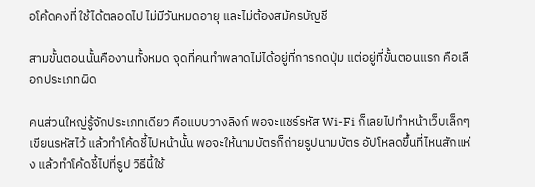อโค้ดคงที่ ใช้ได้ตลอดไป ไม่มีวันหมดอายุ และไม่ต้องสมัครบัญชี

สามขั้นตอนนั้นคืองานทั้งหมด จุดที่คนทำพลาดไม่ได้อยู่ที่การกดปุ่ม แต่อยู่ที่ขั้นตอนแรก คือเลือกประเภทผิด

คนส่วนใหญ่รู้จักประเภทเดียว คือแบบวางลิงก์ พอจะแชร์รหัส Wi-Fi ก็เลยไปทำหน้าเว็บเล็กๆ เขียนรหัสไว้ แล้วทำโค้ดชี้ไปหน้านั้น พอจะให้นามบัตรก็ถ่ายรูปนามบัตร อัปโหลดขึ้นที่ไหนสักแห่ง แล้วทำโค้ดชี้ไปที่รูป วิธีนี้ใช้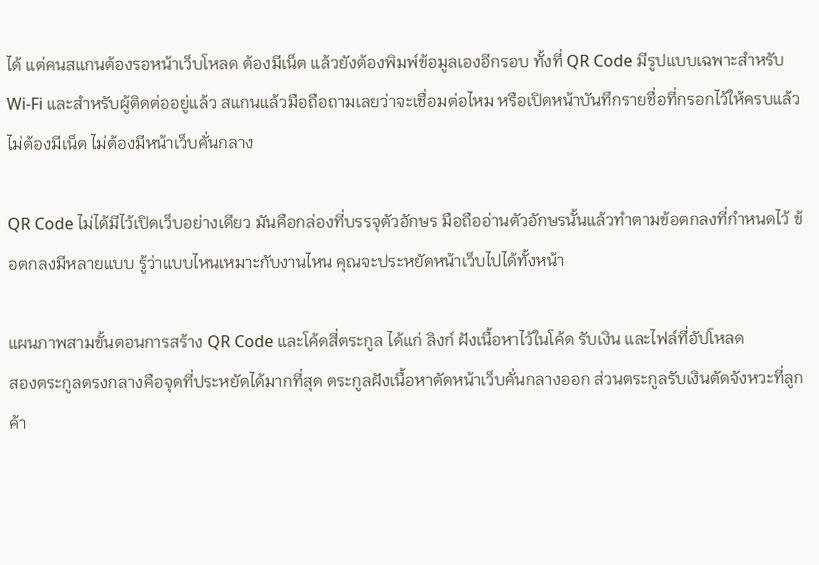ได้ แต่คนสแกนต้องรอหน้าเว็บโหลด ต้องมีเน็ต แล้วยังต้องพิมพ์ข้อมูลเองอีกรอบ ทั้งที่ QR Code มีรูปแบบเฉพาะสำหรับ Wi-Fi และสำหรับผู้ติดต่ออยู่แล้ว สแกนแล้วมือถือถามเลยว่าจะเชื่อมต่อไหม หรือเปิดหน้าบันทึกรายชื่อที่กรอกไว้ให้ครบแล้ว ไม่ต้องมีเน็ต ไม่ต้องมีหน้าเว็บคั่นกลาง

QR Code ไม่ได้มีไว้เปิดเว็บอย่างเดียว มันคือกล่องที่บรรจุตัวอักษร มือถืออ่านตัวอักษรนั้นแล้วทำตามข้อตกลงที่กำหนดไว้ ข้อตกลงมีหลายแบบ รู้ว่าแบบไหนเหมาะกับงานไหน คุณจะประหยัดหน้าเว็บไปได้ทั้งหน้า

แผนภาพสามขั้นตอนการสร้าง QR Code และโค้ดสี่ตระกูล ได้แก่ ลิงก์ ฝังเนื้อหาไว้ในโค้ด รับเงิน และไฟล์ที่อัปโหลด
สองตระกูลตรงกลางคือจุดที่ประหยัดได้มากที่สุด ตระกูลฝังเนื้อหาตัดหน้าเว็บคั่นกลางออก ส่วนตระกูลรับเงินตัดจังหวะที่ลูกค้า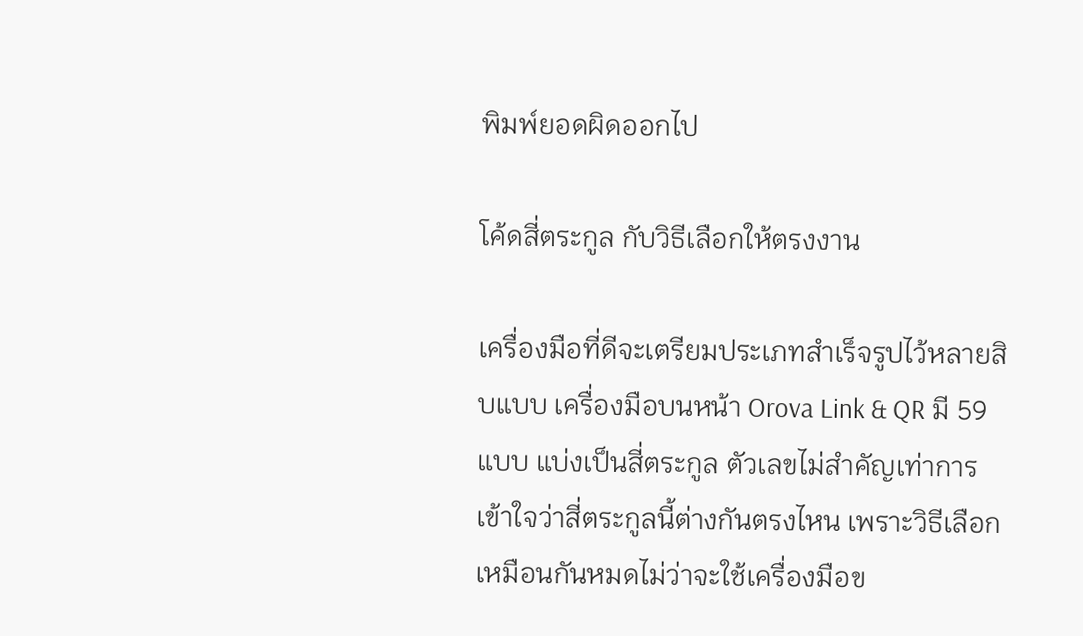พิมพ์ยอดผิดออกไป

โค้ดสี่ตระกูล กับวิธีเลือกให้ตรงงาน

เครื่องมือที่ดีจะเตรียมประเภทสำเร็จรูปไว้หลายสิบแบบ เครื่องมือบนหน้า Orova Link & QR มี 59 แบบ แบ่งเป็นสี่ตระกูล ตัวเลขไม่สำคัญเท่าการเข้าใจว่าสี่ตระกูลนี้ต่างกันตรงไหน เพราะวิธีเลือกเหมือนกันหมดไม่ว่าจะใช้เครื่องมือข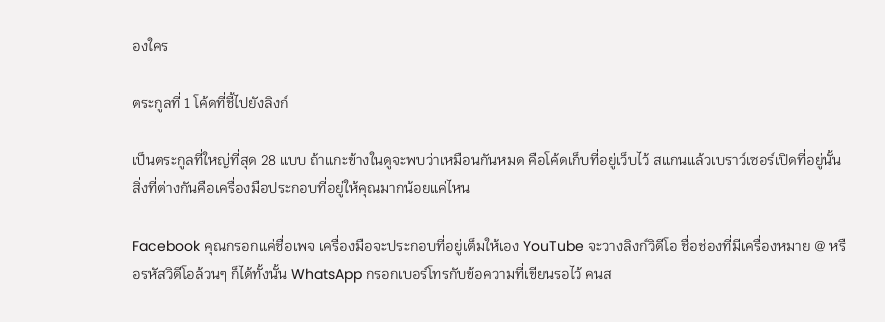องใคร

ตระกูลที่ 1 โค้ดที่ชี้ไปยังลิงก์

เป็นตระกูลที่ใหญ่ที่สุด 28 แบบ ถ้าแกะข้างในดูจะพบว่าเหมือนกันหมด คือโค้ดเก็บที่อยู่เว็บไว้ สแกนแล้วเบราว์เซอร์เปิดที่อยู่นั้น สิ่งที่ต่างกันคือเครื่องมือประกอบที่อยู่ให้คุณมากน้อยแค่ไหน

Facebook คุณกรอกแค่ชื่อเพจ เครื่องมือจะประกอบที่อยู่เต็มให้เอง YouTube จะวางลิงก์วิดีโอ ชื่อช่องที่มีเครื่องหมาย @ หรือรหัสวิดีโอล้วนๆ ก็ได้ทั้งนั้น WhatsApp กรอกเบอร์โทรกับข้อความที่เขียนรอไว้ คนส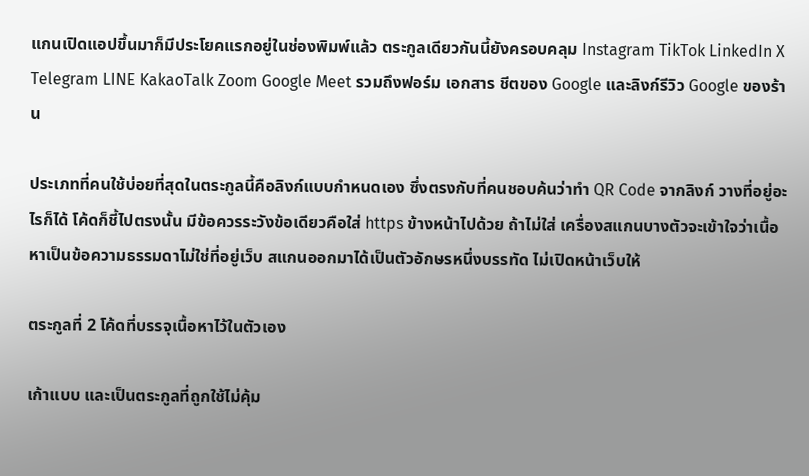แกนเปิดแอปขึ้นมาก็มีประโยคแรกอยู่ในช่องพิมพ์แล้ว ตระกูลเดียวกันนี้ยังครอบคลุม Instagram TikTok LinkedIn X Telegram LINE KakaoTalk Zoom Google Meet รวมถึงฟอร์ม เอกสาร ชีตของ Google และลิงก์รีวิว Google ของร้าน

ประเภทที่คนใช้บ่อยที่สุดในตระกูลนี้คือลิงก์แบบกำหนดเอง ซึ่งตรงกับที่คนชอบค้นว่าทำ QR Code จากลิงก์ วางที่อยู่อะไรก็ได้ โค้ดก็ชี้ไปตรงนั้น มีข้อควรระวังข้อเดียวคือใส่ https ข้างหน้าไปด้วย ถ้าไม่ใส่ เครื่องสแกนบางตัวจะเข้าใจว่าเนื้อหาเป็นข้อความธรรมดาไม่ใช่ที่อยู่เว็บ สแกนออกมาได้เป็นตัวอักษรหนึ่งบรรทัด ไม่เปิดหน้าเว็บให้

ตระกูลที่ 2 โค้ดที่บรรจุเนื้อหาไว้ในตัวเอง

เก้าแบบ และเป็นตระกูลที่ถูกใช้ไม่คุ้ม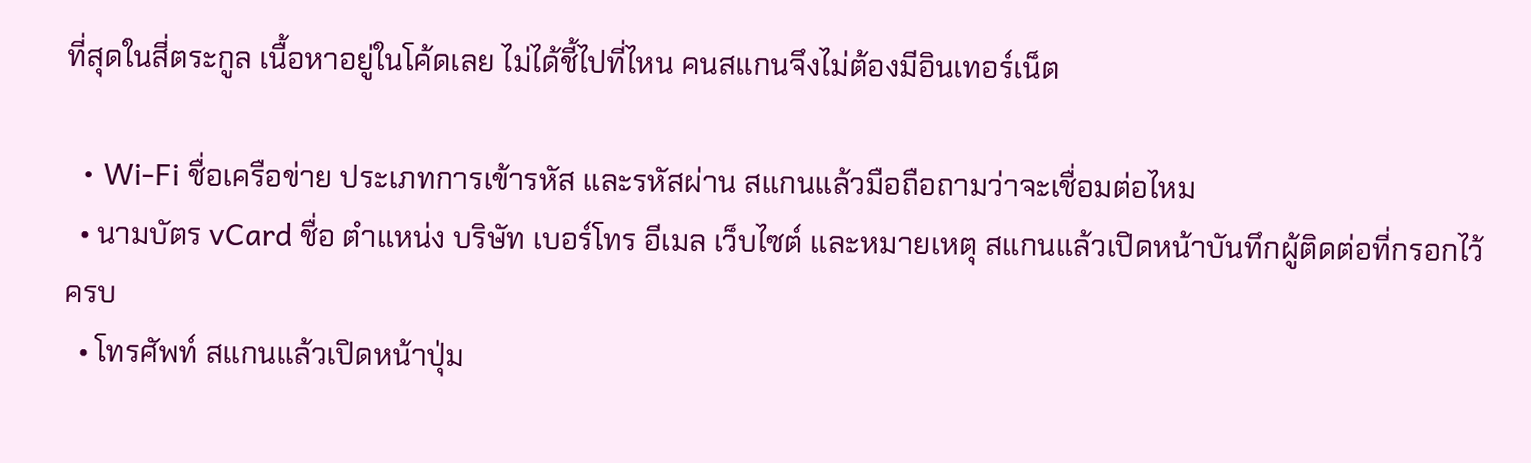ที่สุดในสี่ตระกูล เนื้อหาอยู่ในโค้ดเลย ไม่ได้ชี้ไปที่ไหน คนสแกนจึงไม่ต้องมีอินเทอร์เน็ต

  • Wi-Fi ชื่อเครือข่าย ประเภทการเข้ารหัส และรหัสผ่าน สแกนแล้วมือถือถามว่าจะเชื่อมต่อไหม
  • นามบัตร vCard ชื่อ ตำแหน่ง บริษัท เบอร์โทร อีเมล เว็บไซต์ และหมายเหตุ สแกนแล้วเปิดหน้าบันทึกผู้ติดต่อที่กรอกไว้ครบ
  • โทรศัพท์ สแกนแล้วเปิดหน้าปุ่ม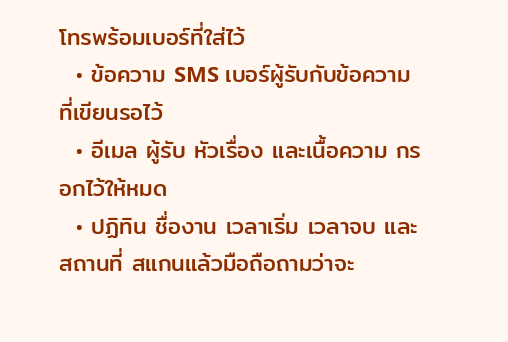โทรพร้อมเบอร์ที่ใส่ไว้
  • ข้อความ SMS เบอร์ผู้รับกับข้อความที่เขียนรอไว้
  • อีเมล ผู้รับ หัวเรื่อง และเนื้อความ กรอกไว้ให้หมด
  • ปฏิทิน ชื่องาน เวลาเริ่ม เวลาจบ และสถานที่ สแกนแล้วมือถือถามว่าจะ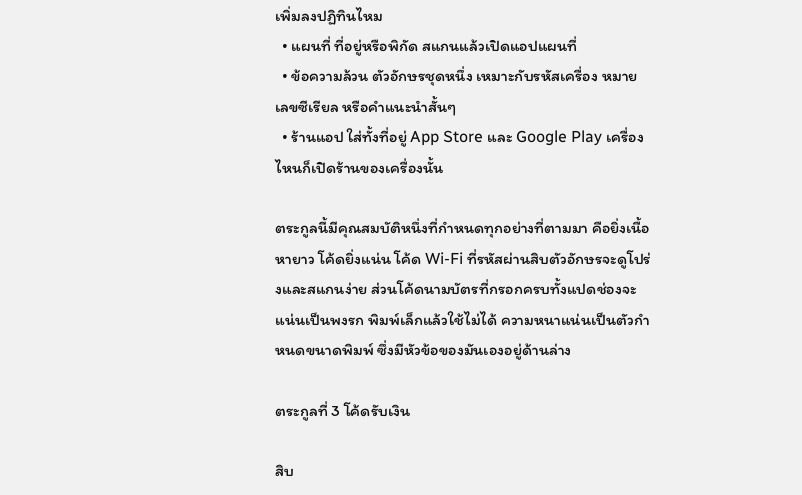เพิ่มลงปฏิทินไหม
  • แผนที่ ที่อยู่หรือพิกัด สแกนแล้วเปิดแอปแผนที่
  • ข้อความล้วน ตัวอักษรชุดหนึ่ง เหมาะกับรหัสเครื่อง หมายเลขซีเรียล หรือคำแนะนำสั้นๆ
  • ร้านแอป ใส่ทั้งที่อยู่ App Store และ Google Play เครื่องไหนก็เปิดร้านของเครื่องนั้น

ตระกูลนี้มีคุณสมบัติหนึ่งที่กำหนดทุกอย่างที่ตามมา คือยิ่งเนื้อหายาว โค้ดยิ่งแน่น โค้ด Wi-Fi ที่รหัสผ่านสิบตัวอักษรจะดูโปร่งและสแกนง่าย ส่วนโค้ดนามบัตรที่กรอกครบทั้งแปดช่องจะแน่นเป็นพงรก พิมพ์เล็กแล้วใช้ไม่ได้ ความหนาแน่นเป็นตัวกำหนดขนาดพิมพ์ ซึ่งมีหัวข้อของมันเองอยู่ด้านล่าง

ตระกูลที่ 3 โค้ดรับเงิน

สิบ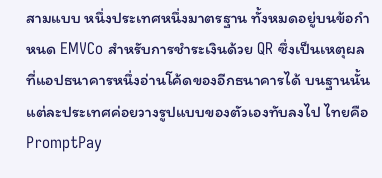สามแบบ หนึ่งประเทศหนึ่งมาตรฐาน ทั้งหมดอยู่บนข้อกำหนด EMVCo สำหรับการชำระเงินด้วย QR ซึ่งเป็นเหตุผลที่แอปธนาคารหนึ่งอ่านโค้ดของอีกธนาคารได้ บนฐานนั้นแต่ละประเทศค่อยวางรูปแบบของตัวเองทับลงไป ไทยคือ PromptPay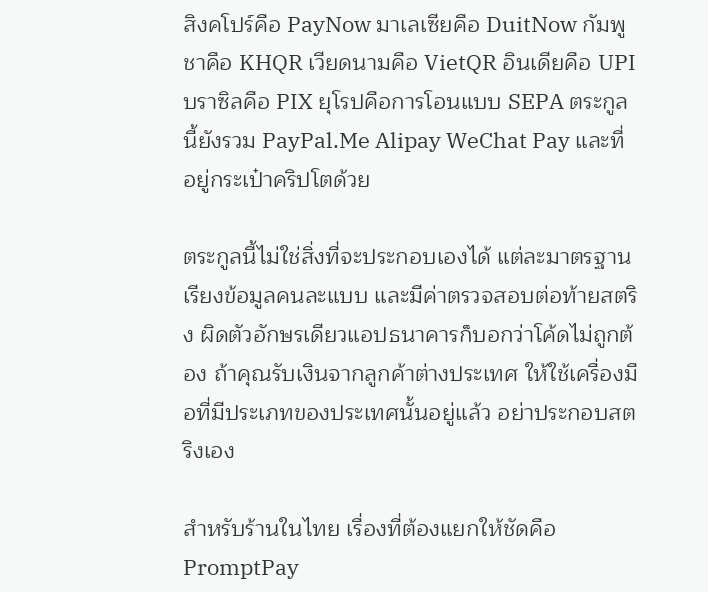สิงคโปร์คือ PayNow มาเลเซียคือ DuitNow กัมพูชาคือ KHQR เวียดนามคือ VietQR อินเดียคือ UPI บราซิลคือ PIX ยุโรปคือการโอนแบบ SEPA ตระกูลนี้ยังรวม PayPal.Me Alipay WeChat Pay และที่อยู่กระเป๋าคริปโตด้วย

ตระกูลนี้ไม่ใช่สิ่งที่จะประกอบเองได้ แต่ละมาตรฐานเรียงข้อมูลคนละแบบ และมีค่าตรวจสอบต่อท้ายสตริง ผิดตัวอักษรเดียวแอปธนาคารก็บอกว่าโค้ดไม่ถูกต้อง ถ้าคุณรับเงินจากลูกค้าต่างประเทศ ให้ใช้เครื่องมือที่มีประเภทของประเทศนั้นอยู่แล้ว อย่าประกอบสตริงเอง

สำหรับร้านในไทย เรื่องที่ต้องแยกให้ชัดคือ PromptPay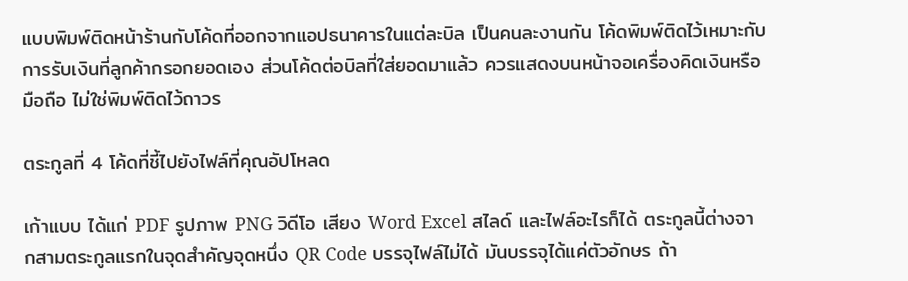แบบพิมพ์ติดหน้าร้านกับโค้ดที่ออกจากแอปธนาคารในแต่ละบิล เป็นคนละงานกัน โค้ดพิมพ์ติดไว้เหมาะกับการรับเงินที่ลูกค้ากรอกยอดเอง ส่วนโค้ดต่อบิลที่ใส่ยอดมาแล้ว ควรแสดงบนหน้าจอเครื่องคิดเงินหรือมือถือ ไม่ใช่พิมพ์ติดไว้ถาวร

ตระกูลที่ 4 โค้ดที่ชี้ไปยังไฟล์ที่คุณอัปโหลด

เก้าแบบ ได้แก่ PDF รูปภาพ PNG วิดีโอ เสียง Word Excel สไลด์ และไฟล์อะไรก็ได้ ตระกูลนี้ต่างจากสามตระกูลแรกในจุดสำคัญจุดหนึ่ง QR Code บรรจุไฟล์ไม่ได้ มันบรรจุได้แค่ตัวอักษร ถ้า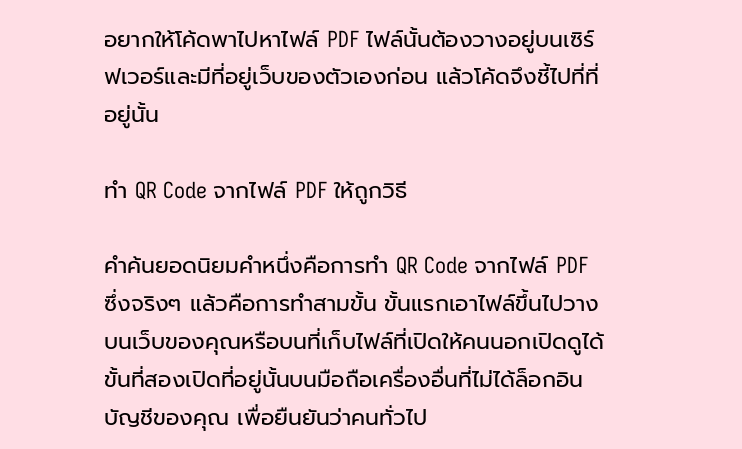อยากให้โค้ดพาไปหาไฟล์ PDF ไฟล์นั้นต้องวางอยู่บนเซิร์ฟเวอร์และมีที่อยู่เว็บของตัวเองก่อน แล้วโค้ดจึงชี้ไปที่ที่อยู่นั้น

ทำ QR Code จากไฟล์ PDF ให้ถูกวิธี

คำค้นยอดนิยมคำหนึ่งคือการทำ QR Code จากไฟล์ PDF ซึ่งจริงๆ แล้วคือการทำสามขั้น ขั้นแรกเอาไฟล์ขึ้นไปวางบนเว็บของคุณหรือบนที่เก็บไฟล์ที่เปิดให้คนนอกเปิดดูได้ ขั้นที่สองเปิดที่อยู่นั้นบนมือถือเครื่องอื่นที่ไม่ได้ล็อกอินบัญชีของคุณ เพื่อยืนยันว่าคนทั่วไป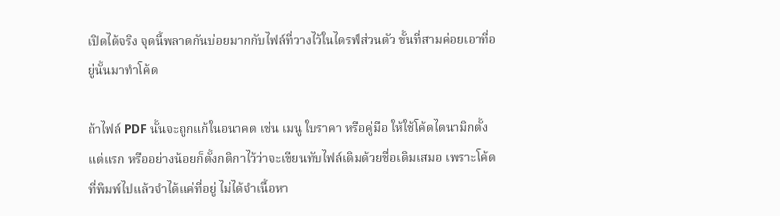เปิดได้จริง จุดนี้พลาดกันบ่อยมากกับไฟล์ที่วางไว้ในไดรฟ์ส่วนตัว ขั้นที่สามค่อยเอาที่อยู่นั้นมาทำโค้ด

ถ้าไฟล์ PDF นั้นจะถูกแก้ในอนาคต เช่น เมนู ใบราคา หรือคู่มือ ให้ใช้โค้ดไดนามิกตั้งแต่แรก หรืออย่างน้อยก็ตั้งกติกาไว้ว่าจะเขียนทับไฟล์เดิมด้วยชื่อเดิมเสมอ เพราะโค้ดที่พิมพ์ไปแล้วจำได้แค่ที่อยู่ ไม่ได้จำเนื้อหา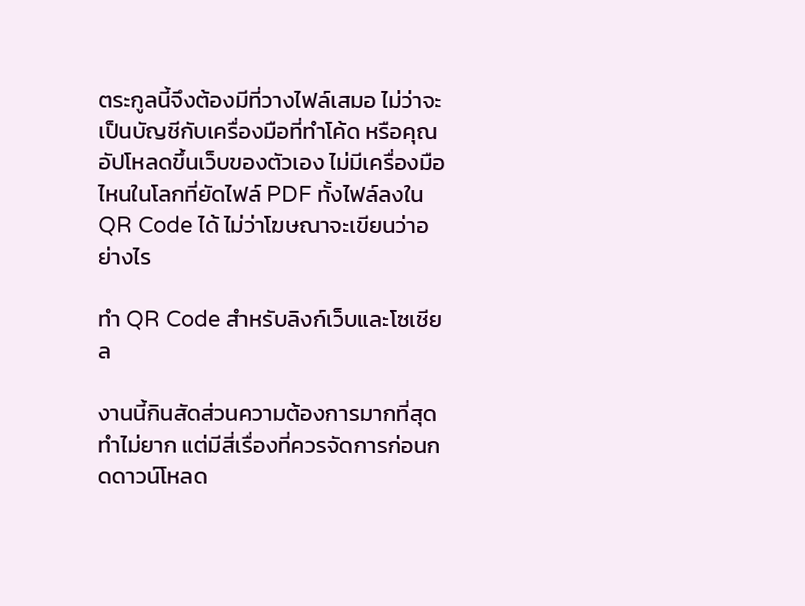ตระกูลนี้จึงต้องมีที่วางไฟล์เสมอ ไม่ว่าจะเป็นบัญชีกับเครื่องมือที่ทำโค้ด หรือคุณอัปโหลดขึ้นเว็บของตัวเอง ไม่มีเครื่องมือไหนในโลกที่ยัดไฟล์ PDF ทั้งไฟล์ลงใน QR Code ได้ ไม่ว่าโฆษณาจะเขียนว่าอย่างไร

ทำ QR Code สำหรับลิงก์เว็บและโซเชียล

งานนี้กินสัดส่วนความต้องการมากที่สุด ทำไม่ยาก แต่มีสี่เรื่องที่ควรจัดการก่อนกดดาวน์โหลด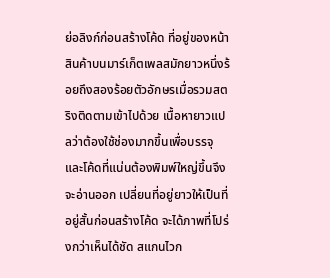ย่อลิงก์ก่อนสร้างโค้ด ที่อยู่ของหน้าสินค้าบนมาร์เก็ตเพลสมักยาวหนึ่งร้อยถึงสองร้อยตัวอักษรเมื่อรวมสตริงติดตามเข้าไปด้วย เนื้อหายาวแปลว่าต้องใช้ช่องมากขึ้นเพื่อบรรจุ และโค้ดที่แน่นต้องพิมพ์ใหญ่ขึ้นจึงจะอ่านออก เปลี่ยนที่อยู่ยาวให้เป็นที่อยู่สั้นก่อนสร้างโค้ด จะได้ภาพที่โปร่งกว่าเห็นได้ชัด สแกนไวก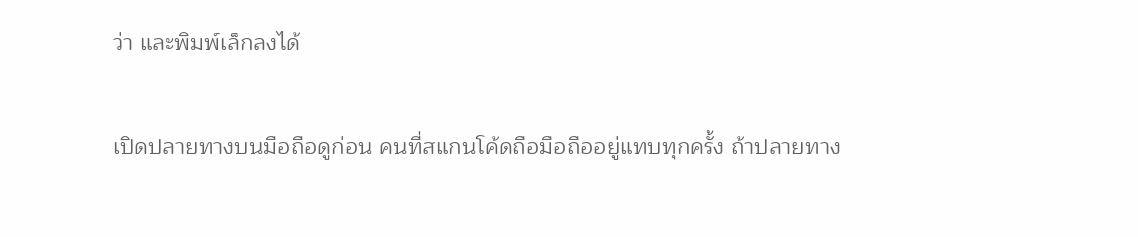ว่า และพิมพ์เล็กลงได้

เปิดปลายทางบนมือถือดูก่อน คนที่สแกนโค้ดถือมือถืออยู่แทบทุกครั้ง ถ้าปลายทาง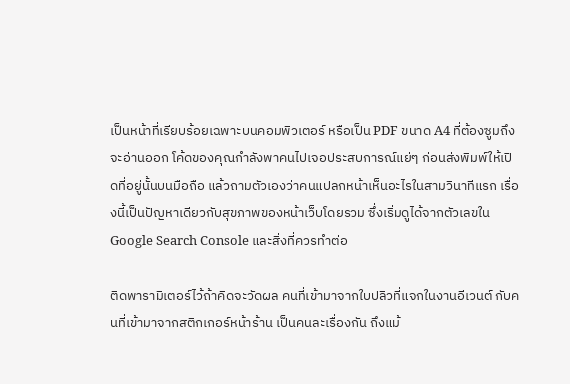เป็นหน้าที่เรียบร้อยเฉพาะบนคอมพิวเตอร์ หรือเป็น PDF ขนาด A4 ที่ต้องซูมถึงจะอ่านออก โค้ดของคุณกำลังพาคนไปเจอประสบการณ์แย่ๆ ก่อนส่งพิมพ์ให้เปิดที่อยู่นั้นบนมือถือ แล้วถามตัวเองว่าคนแปลกหน้าเห็นอะไรในสามวินาทีแรก เรื่องนี้เป็นปัญหาเดียวกับสุขภาพของหน้าเว็บโดยรวม ซึ่งเริ่มดูได้จากตัวเลขใน Google Search Console และสิ่งที่ควรทำต่อ

ติดพารามิเตอร์ไว้ถ้าคิดจะวัดผล คนที่เข้ามาจากใบปลิวที่แจกในงานอีเวนต์ กับคนที่เข้ามาจากสติกเกอร์หน้าร้าน เป็นคนละเรื่องกัน ถึงแม้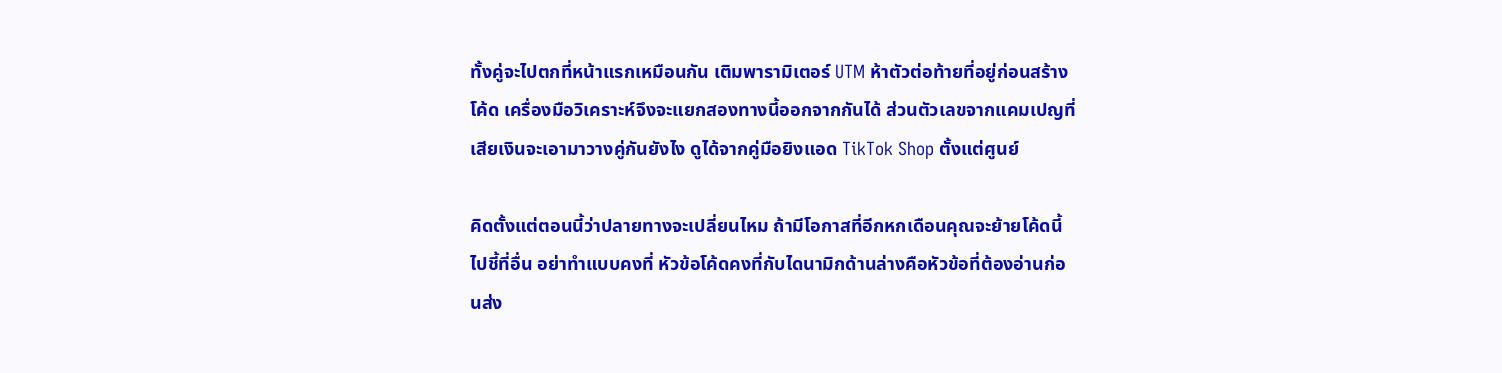ทั้งคู่จะไปตกที่หน้าแรกเหมือนกัน เติมพารามิเตอร์ UTM ห้าตัวต่อท้ายที่อยู่ก่อนสร้างโค้ด เครื่องมือวิเคราะห์จึงจะแยกสองทางนี้ออกจากกันได้ ส่วนตัวเลขจากแคมเปญที่เสียเงินจะเอามาวางคู่กันยังไง ดูได้จากคู่มือยิงแอด TikTok Shop ตั้งแต่ศูนย์

คิดตั้งแต่ตอนนี้ว่าปลายทางจะเปลี่ยนไหม ถ้ามีโอกาสที่อีกหกเดือนคุณจะย้ายโค้ดนี้ไปชี้ที่อื่น อย่าทำแบบคงที่ หัวข้อโค้ดคงที่กับไดนามิกด้านล่างคือหัวข้อที่ต้องอ่านก่อนส่ง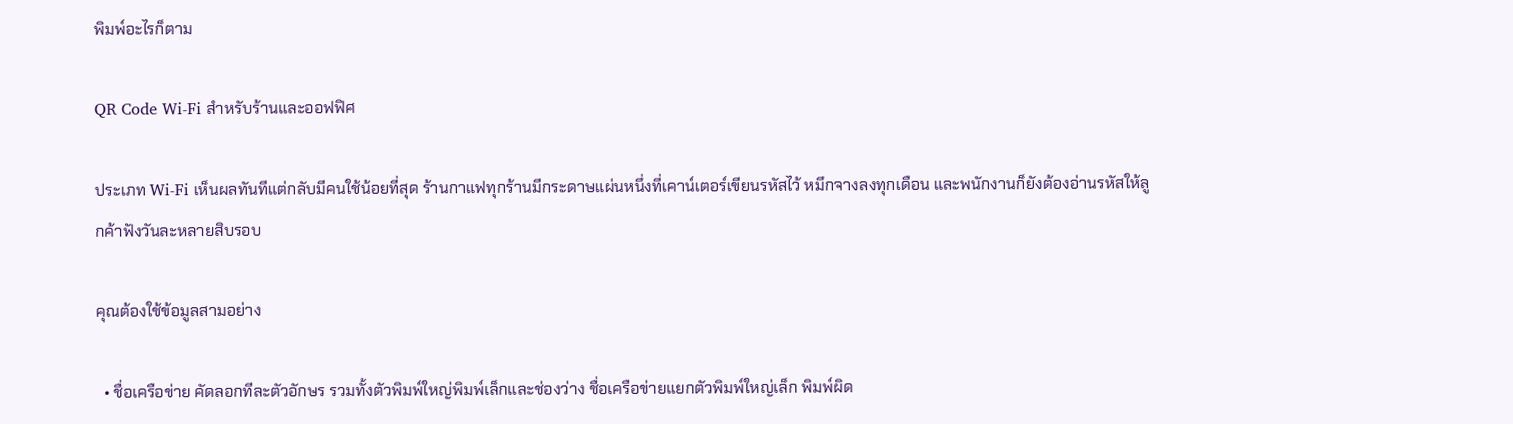พิมพ์อะไรก็ตาม

QR Code Wi-Fi สำหรับร้านและออฟฟิศ

ประเภท Wi-Fi เห็นผลทันทีแต่กลับมีคนใช้น้อยที่สุด ร้านกาแฟทุกร้านมีกระดาษแผ่นหนึ่งที่เคาน์เตอร์เขียนรหัสไว้ หมึกจางลงทุกเดือน และพนักงานก็ยังต้องอ่านรหัสให้ลูกค้าฟังวันละหลายสิบรอบ

คุณต้องใช้ข้อมูลสามอย่าง

  • ชื่อเครือข่าย คัดลอกทีละตัวอักษร รวมทั้งตัวพิมพ์ใหญ่พิมพ์เล็กและช่องว่าง ชื่อเครือข่ายแยกตัวพิมพ์ใหญ่เล็ก พิมพ์ผิด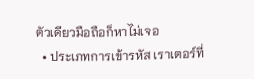ตัวเดียวมือถือก็หาไม่เจอ
  • ประเภทการเข้ารหัส เราเตอร์ที่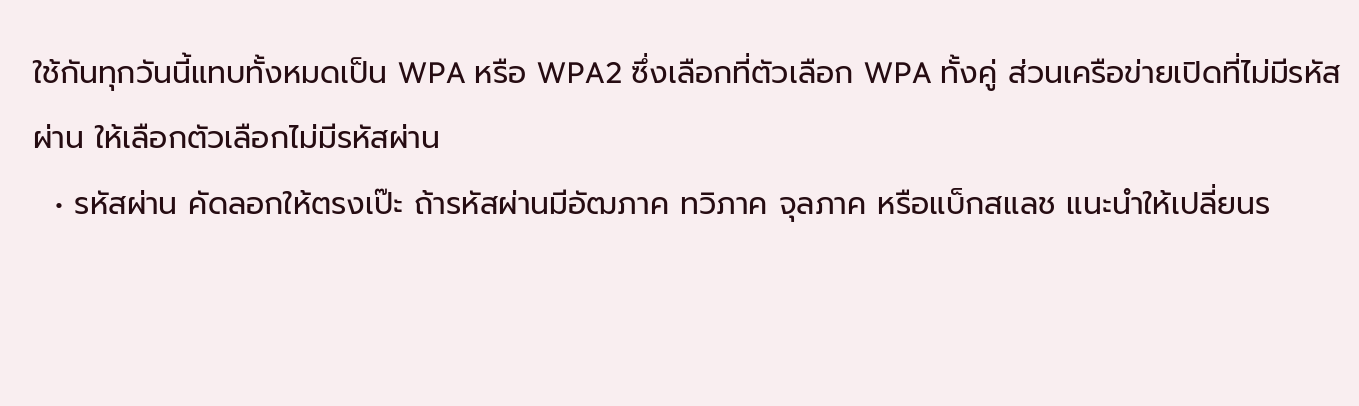ใช้กันทุกวันนี้แทบทั้งหมดเป็น WPA หรือ WPA2 ซึ่งเลือกที่ตัวเลือก WPA ทั้งคู่ ส่วนเครือข่ายเปิดที่ไม่มีรหัสผ่าน ให้เลือกตัวเลือกไม่มีรหัสผ่าน
  • รหัสผ่าน คัดลอกให้ตรงเป๊ะ ถ้ารหัสผ่านมีอัฒภาค ทวิภาค จุลภาค หรือแบ็กสแลช แนะนำให้เปลี่ยนร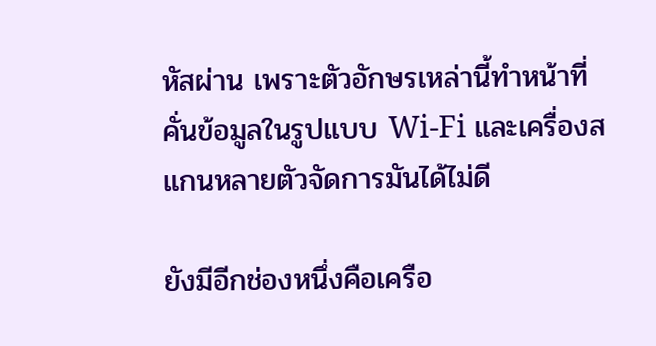หัสผ่าน เพราะตัวอักษรเหล่านี้ทำหน้าที่คั่นข้อมูลในรูปแบบ Wi-Fi และเครื่องสแกนหลายตัวจัดการมันได้ไม่ดี

ยังมีอีกช่องหนึ่งคือเครือ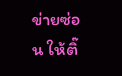ข่ายซ่อน ให้ติ๊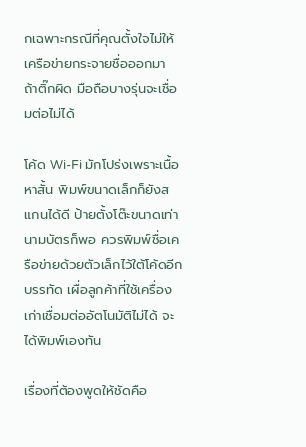กเฉพาะกรณีที่คุณตั้งใจไม่ให้เครือข่ายกระจายชื่อออกมา ถ้าติ๊กผิด มือถือบางรุ่นจะเชื่อมต่อไม่ได้

โค้ด Wi-Fi มักโปร่งเพราะเนื้อหาสั้น พิมพ์ขนาดเล็กก็ยังสแกนได้ดี ป้ายตั้งโต๊ะขนาดเท่านามบัตรก็พอ ควรพิมพ์ชื่อเครือข่ายด้วยตัวเล็กไว้ใต้โค้ดอีกบรรทัด เผื่อลูกค้าที่ใช้เครื่องเก่าเชื่อมต่ออัตโนมัติไม่ได้ จะได้พิมพ์เองทัน

เรื่องที่ต้องพูดให้ชัดคือ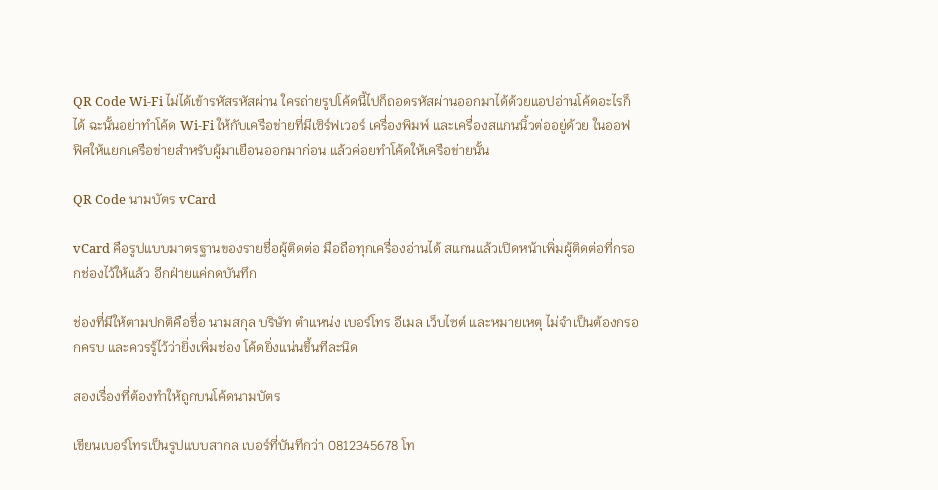QR Code Wi-Fi ไม่ได้เข้ารหัสรหัสผ่าน ใครถ่ายรูปโค้ดนี้ไปก็ถอดรหัสผ่านออกมาได้ด้วยแอปอ่านโค้ดอะไรก็ได้ ฉะนั้นอย่าทำโค้ด Wi-Fi ให้กับเครือข่ายที่มีเซิร์ฟเวอร์ เครื่องพิมพ์ และเครื่องสแกนนิ้วต่ออยู่ด้วย ในออฟฟิศให้แยกเครือข่ายสำหรับผู้มาเยือนออกมาก่อน แล้วค่อยทำโค้ดให้เครือข่ายนั้น

QR Code นามบัตร vCard

vCard คือรูปแบบมาตรฐานของรายชื่อผู้ติดต่อ มือถือทุกเครื่องอ่านได้ สแกนแล้วเปิดหน้าเพิ่มผู้ติดต่อที่กรอกช่องไว้ให้แล้ว อีกฝ่ายแค่กดบันทึก

ช่องที่มีให้ตามปกติคือชื่อ นามสกุล บริษัท ตำแหน่ง เบอร์โทร อีเมล เว็บไซต์ และหมายเหตุ ไม่จำเป็นต้องกรอกครบ และควรรู้ไว้ว่ายิ่งเพิ่มช่อง โค้ดยิ่งแน่นขึ้นทีละนิด

สองเรื่องที่ต้องทำให้ถูกบนโค้ดนามบัตร

เขียนเบอร์โทรเป็นรูปแบบสากล เบอร์ที่บันทึกว่า 0812345678 โท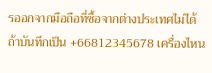รออกจากมือถือที่ซื้อจากต่างประเทศไม่ได้ ถ้าบันทึกเป็น +66812345678 เครื่องไหน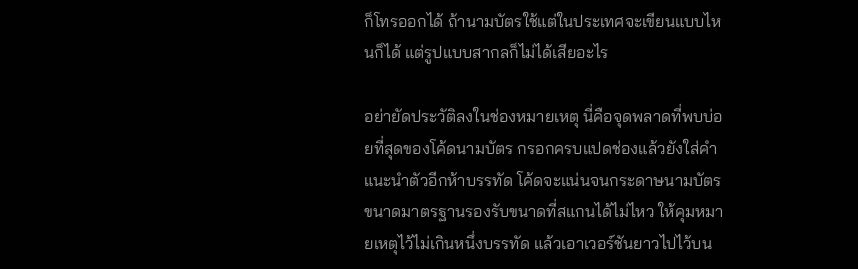ก็โทรออกได้ ถ้านามบัตรใช้แต่ในประเทศจะเขียนแบบไหนก็ได้ แต่รูปแบบสากลก็ไม่ได้เสียอะไร

อย่ายัดประวัติลงในช่องหมายเหตุ นี่คือจุดพลาดที่พบบ่อยที่สุดของโค้ดนามบัตร กรอกครบแปดช่องแล้วยังใส่คำแนะนำตัวอีกห้าบรรทัด โค้ดจะแน่นจนกระดาษนามบัตรขนาดมาตรฐานรองรับขนาดที่สแกนได้ไม่ไหว ให้คุมหมายเหตุไว้ไม่เกินหนึ่งบรรทัด แล้วเอาเวอร์ชันยาวไปไว้บน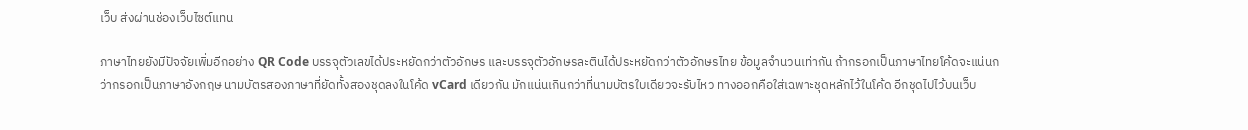เว็บ ส่งผ่านช่องเว็บไซต์แทน

ภาษาไทยยังมีปัจจัยเพิ่มอีกอย่าง QR Code บรรจุตัวเลขได้ประหยัดกว่าตัวอักษร และบรรจุตัวอักษรละตินได้ประหยัดกว่าตัวอักษรไทย ข้อมูลจำนวนเท่ากัน ถ้ากรอกเป็นภาษาไทยโค้ดจะแน่นกว่ากรอกเป็นภาษาอังกฤษ นามบัตรสองภาษาที่ยัดทั้งสองชุดลงในโค้ด vCard เดียวกัน มักแน่นเกินกว่าที่นามบัตรใบเดียวจะรับไหว ทางออกคือใส่เฉพาะชุดหลักไว้ในโค้ด อีกชุดไปไว้บนเว็บ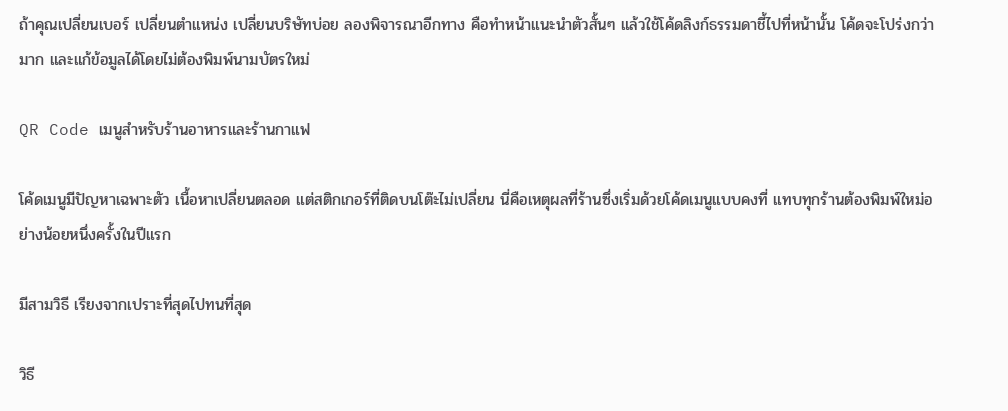ถ้าคุณเปลี่ยนเบอร์ เปลี่ยนตำแหน่ง เปลี่ยนบริษัทบ่อย ลองพิจารณาอีกทาง คือทำหน้าแนะนำตัวสั้นๆ แล้วใช้โค้ดลิงก์ธรรมดาชี้ไปที่หน้านั้น โค้ดจะโปร่งกว่ามาก และแก้ข้อมูลได้โดยไม่ต้องพิมพ์นามบัตรใหม่

QR Code เมนูสำหรับร้านอาหารและร้านกาแฟ

โค้ดเมนูมีปัญหาเฉพาะตัว เนื้อหาเปลี่ยนตลอด แต่สติกเกอร์ที่ติดบนโต๊ะไม่เปลี่ยน นี่คือเหตุผลที่ร้านซึ่งเริ่มด้วยโค้ดเมนูแบบคงที่ แทบทุกร้านต้องพิมพ์ใหม่อย่างน้อยหนึ่งครั้งในปีแรก

มีสามวิธี เรียงจากเปราะที่สุดไปทนที่สุด

วิธี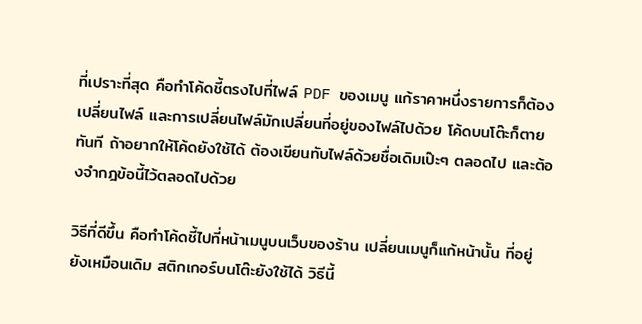ที่เปราะที่สุด คือทำโค้ดชี้ตรงไปที่ไฟล์ PDF ของเมนู แก้ราคาหนึ่งรายการก็ต้องเปลี่ยนไฟล์ และการเปลี่ยนไฟล์มักเปลี่ยนที่อยู่ของไฟล์ไปด้วย โค้ดบนโต๊ะก็ตายทันที ถ้าอยากให้โค้ดยังใช้ได้ ต้องเขียนทับไฟล์ด้วยชื่อเดิมเป๊ะๆ ตลอดไป และต้องจำกฎข้อนี้ไว้ตลอดไปด้วย

วิธีที่ดีขึ้น คือทำโค้ดชี้ไปที่หน้าเมนูบนเว็บของร้าน เปลี่ยนเมนูก็แก้หน้านั้น ที่อยู่ยังเหมือนเดิม สติกเกอร์บนโต๊ะยังใช้ได้ วิธีนี้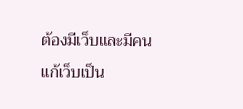ต้องมีเว็บและมีคนแก้เว็บเป็น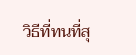วิธีที่ทนที่สุ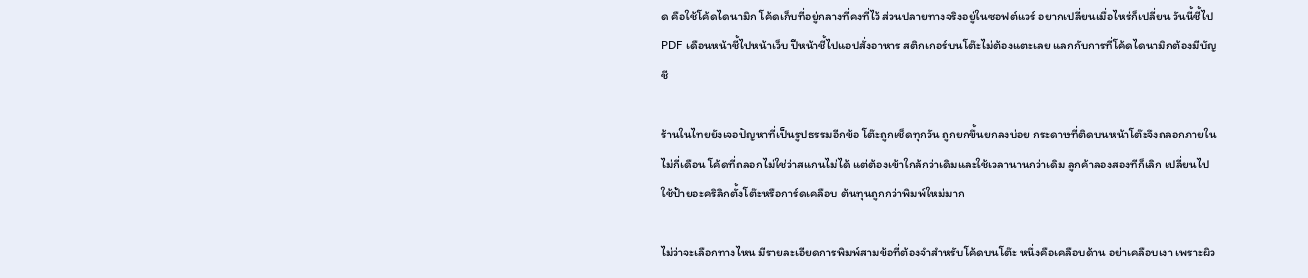ด คือใช้โค้ดไดนามิก โค้ดเก็บที่อยู่กลางที่คงที่ไว้ ส่วนปลายทางจริงอยู่ในซอฟต์แวร์ อยากเปลี่ยนเมื่อไหร่ก็เปลี่ยน วันนี้ชี้ไป PDF เดือนหน้าชี้ไปหน้าเว็บ ปีหน้าชี้ไปแอปสั่งอาหาร สติกเกอร์บนโต๊ะไม่ต้องแตะเลย แลกกับการที่โค้ดไดนามิกต้องมีบัญชี

ร้านในไทยยังเจอปัญหาที่เป็นรูปธรรมอีกข้อ โต๊ะถูกเช็ดทุกวัน ถูกยกขึ้นยกลงบ่อย กระดาษที่ติดบนหน้าโต๊ะจึงถลอกภายในไม่กี่เดือน โค้ดที่ถลอกไม่ใช่ว่าสแกนไม่ได้ แต่ต้องเข้าใกล้กว่าเดิมและใช้เวลานานกว่าเดิม ลูกค้าลองสองทีก็เลิก เปลี่ยนไปใช้ป้ายอะคริลิกตั้งโต๊ะหรือการ์ดเคลือบ ต้นทุนถูกกว่าพิมพ์ใหม่มาก

ไม่ว่าจะเลือกทางไหน มีรายละเอียดการพิมพ์สามข้อที่ต้องจำสำหรับโค้ดบนโต๊ะ หนึ่งคือเคลือบด้าน อย่าเคลือบเงา เพราะผิว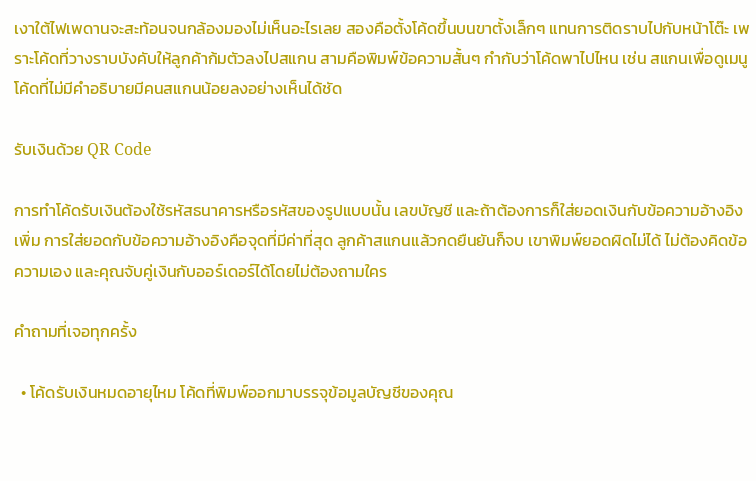เงาใต้ไฟเพดานจะสะท้อนจนกล้องมองไม่เห็นอะไรเลย สองคือตั้งโค้ดขึ้นบนขาตั้งเล็กๆ แทนการติดราบไปกับหน้าโต๊ะ เพราะโค้ดที่วางราบบังคับให้ลูกค้าก้มตัวลงไปสแกน สามคือพิมพ์ข้อความสั้นๆ กำกับว่าโค้ดพาไปไหน เช่น สแกนเพื่อดูเมนู โค้ดที่ไม่มีคำอธิบายมีคนสแกนน้อยลงอย่างเห็นได้ชัด

รับเงินด้วย QR Code

การทำโค้ดรับเงินต้องใช้รหัสธนาคารหรือรหัสของรูปแบบนั้น เลขบัญชี และถ้าต้องการก็ใส่ยอดเงินกับข้อความอ้างอิงเพิ่ม การใส่ยอดกับข้อความอ้างอิงคือจุดที่มีค่าที่สุด ลูกค้าสแกนแล้วกดยืนยันก็จบ เขาพิมพ์ยอดผิดไม่ได้ ไม่ต้องคิดข้อความเอง และคุณจับคู่เงินกับออร์เดอร์ได้โดยไม่ต้องถามใคร

คำถามที่เจอทุกครั้ง

  • โค้ดรับเงินหมดอายุไหม โค้ดที่พิมพ์ออกมาบรรจุข้อมูลบัญชีของคุณ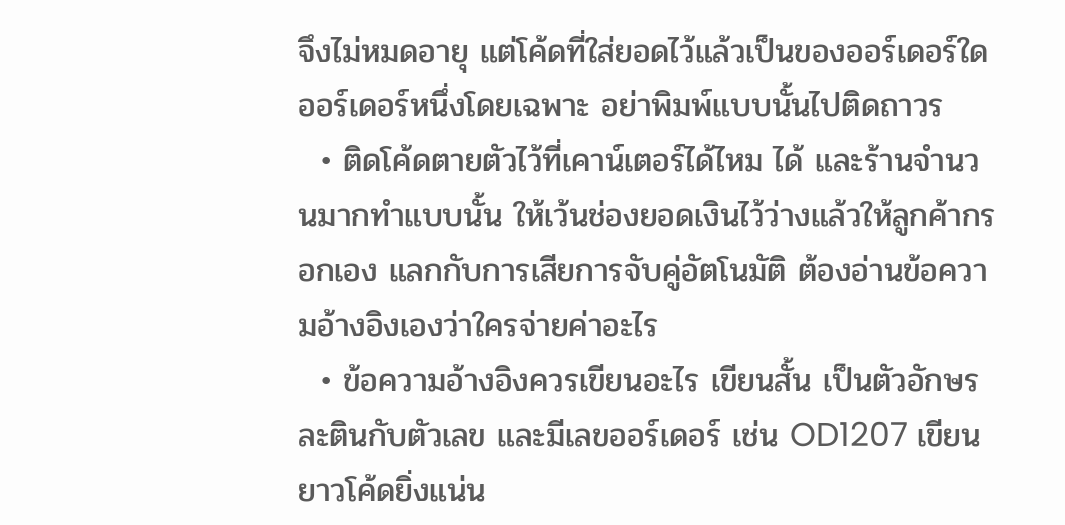จึงไม่หมดอายุ แต่โค้ดที่ใส่ยอดไว้แล้วเป็นของออร์เดอร์ใดออร์เดอร์หนึ่งโดยเฉพาะ อย่าพิมพ์แบบนั้นไปติดถาวร
  • ติดโค้ดตายตัวไว้ที่เคาน์เตอร์ได้ไหม ได้ และร้านจำนวนมากทำแบบนั้น ให้เว้นช่องยอดเงินไว้ว่างแล้วให้ลูกค้ากรอกเอง แลกกับการเสียการจับคู่อัตโนมัติ ต้องอ่านข้อความอ้างอิงเองว่าใครจ่ายค่าอะไร
  • ข้อความอ้างอิงควรเขียนอะไร เขียนสั้น เป็นตัวอักษรละตินกับตัวเลข และมีเลขออร์เดอร์ เช่น OD1207 เขียนยาวโค้ดยิ่งแน่น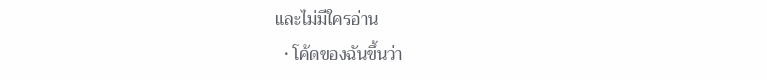และไม่มีใครอ่าน
  • โค้ดของฉันขึ้นว่า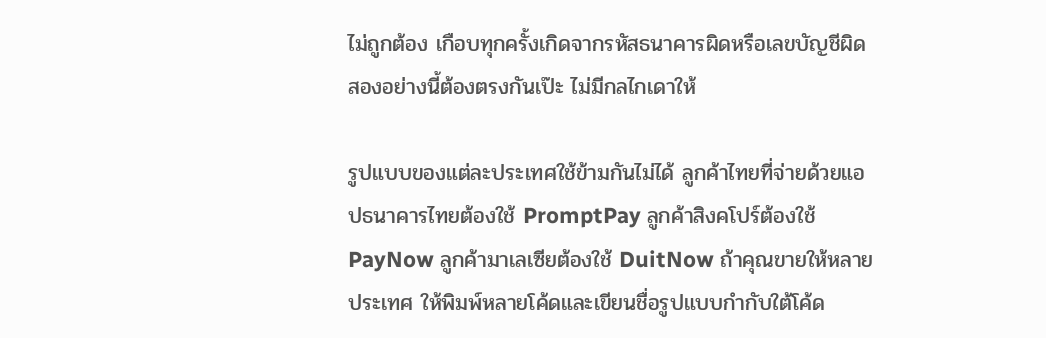ไม่ถูกต้อง เกือบทุกครั้งเกิดจากรหัสธนาคารผิดหรือเลขบัญชีผิด สองอย่างนี้ต้องตรงกันเป๊ะ ไม่มีกลไกเดาให้

รูปแบบของแต่ละประเทศใช้ข้ามกันไม่ได้ ลูกค้าไทยที่จ่ายด้วยแอปธนาคารไทยต้องใช้ PromptPay ลูกค้าสิงคโปร์ต้องใช้ PayNow ลูกค้ามาเลเซียต้องใช้ DuitNow ถ้าคุณขายให้หลายประเทศ ให้พิมพ์หลายโค้ดและเขียนชื่อรูปแบบกำกับใต้โค้ด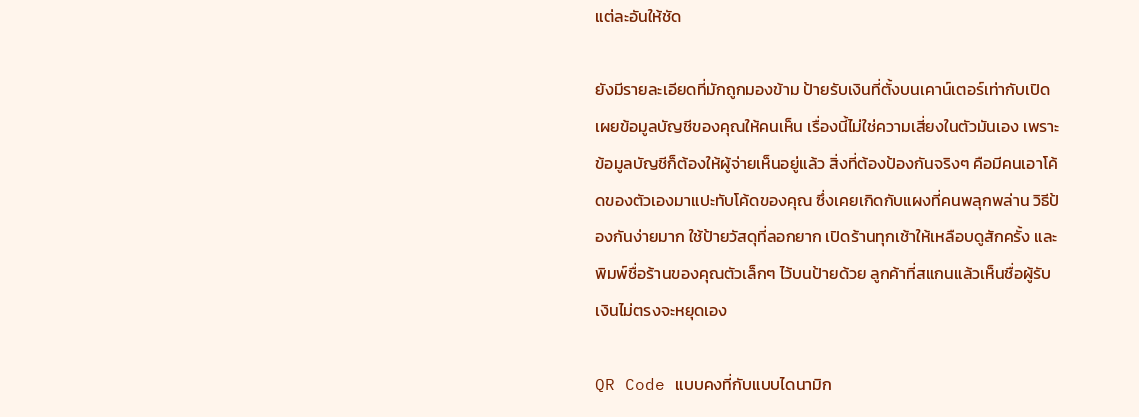แต่ละอันให้ชัด

ยังมีรายละเอียดที่มักถูกมองข้าม ป้ายรับเงินที่ตั้งบนเคาน์เตอร์เท่ากับเปิดเผยข้อมูลบัญชีของคุณให้คนเห็น เรื่องนี้ไม่ใช่ความเสี่ยงในตัวมันเอง เพราะข้อมูลบัญชีก็ต้องให้ผู้จ่ายเห็นอยู่แล้ว สิ่งที่ต้องป้องกันจริงๆ คือมีคนเอาโค้ดของตัวเองมาแปะทับโค้ดของคุณ ซึ่งเคยเกิดกับแผงที่คนพลุกพล่าน วิธีป้องกันง่ายมาก ใช้ป้ายวัสดุที่ลอกยาก เปิดร้านทุกเช้าให้เหลือบดูสักครั้ง และพิมพ์ชื่อร้านของคุณตัวเล็กๆ ไว้บนป้ายด้วย ลูกค้าที่สแกนแล้วเห็นชื่อผู้รับเงินไม่ตรงจะหยุดเอง

QR Code แบบคงที่กับแบบไดนามิก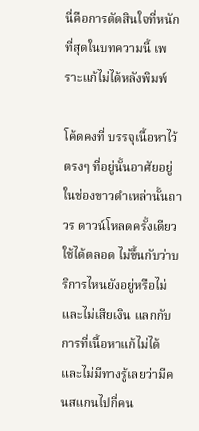นี่คือการตัดสินใจที่หนักที่สุดในบทความนี้ เพราะแก้ไม่ได้หลังพิมพ์

โค้ดคงที่ บรรจุเนื้อหาไว้ตรงๆ ที่อยู่นั้นอาศัยอยู่ในช่องขาวดำเหล่านั้นถาวร ดาวน์โหลดครั้งเดียวใช้ได้ตลอด ไม่ขึ้นกับว่าบริการไหนยังอยู่หรือไม่ และไม่เสียเงิน แลกกับการที่เนื้อหาแก้ไม่ได้ และไม่มีทางรู้เลยว่ามีคนสแกนไปกี่คน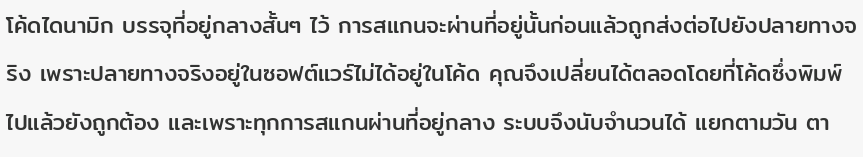โค้ดไดนามิก บรรจุที่อยู่กลางสั้นๆ ไว้ การสแกนจะผ่านที่อยู่นั้นก่อนแล้วถูกส่งต่อไปยังปลายทางจริง เพราะปลายทางจริงอยู่ในซอฟต์แวร์ไม่ได้อยู่ในโค้ด คุณจึงเปลี่ยนได้ตลอดโดยที่โค้ดซึ่งพิมพ์ไปแล้วยังถูกต้อง และเพราะทุกการสแกนผ่านที่อยู่กลาง ระบบจึงนับจำนวนได้ แยกตามวัน ตา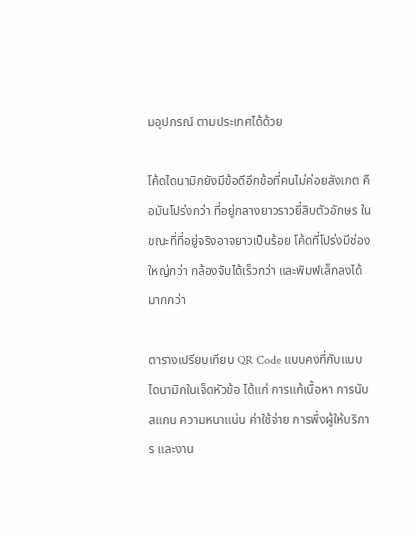มอุปกรณ์ ตามประเทศได้ด้วย

โค้ดไดนามิกยังมีข้อดีอีกข้อที่คนไม่ค่อยสังเกต คือมันโปร่งกว่า ที่อยู่กลางยาวราวยี่สิบตัวอักษร ในขณะที่ที่อยู่จริงอาจยาวเป็นร้อย โค้ดที่โปร่งมีช่องใหญ่กว่า กล้องจับได้เร็วกว่า และพิมพ์เล็กลงได้มากกว่า

ตารางเปรียบเทียบ QR Code แบบคงที่กับแบบไดนามิกในเจ็ดหัวข้อ ได้แก่ การแก้เนื้อหา การนับสแกน ความหนาแน่น ค่าใช้จ่าย การพึ่งผู้ให้บริการ และงาน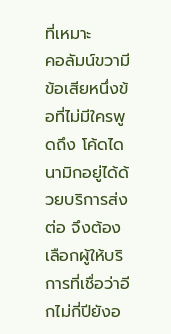ที่เหมาะ
คอลัมน์ขวามีข้อเสียหนึ่งข้อที่ไม่มีใครพูดถึง โค้ดไดนามิกอยู่ได้ด้วยบริการส่งต่อ จึงต้องเลือกผู้ให้บริการที่เชื่อว่าอีกไม่กี่ปียังอ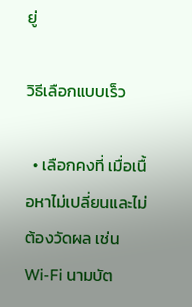ยู่

วิธีเลือกแบบเร็ว

  • เลือกคงที่ เมื่อเนื้อหาไม่เปลี่ยนและไม่ต้องวัดผล เช่น Wi-Fi นามบัต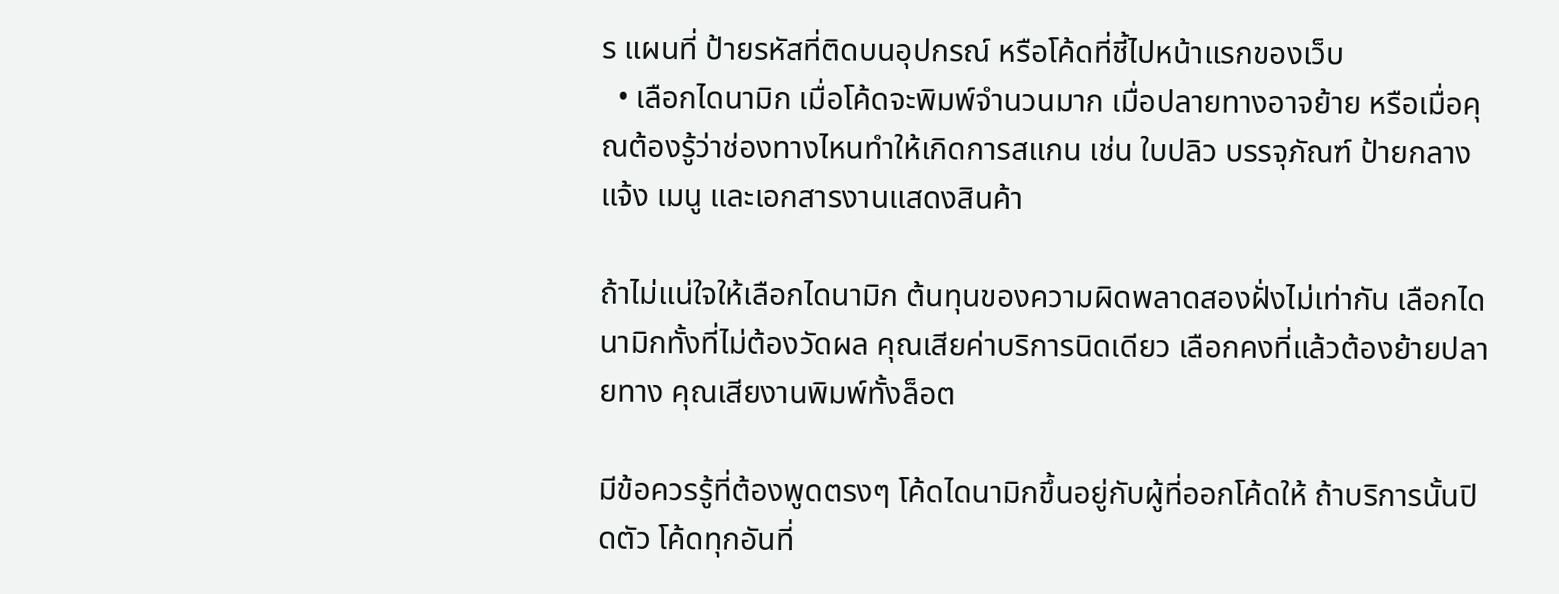ร แผนที่ ป้ายรหัสที่ติดบนอุปกรณ์ หรือโค้ดที่ชี้ไปหน้าแรกของเว็บ
  • เลือกไดนามิก เมื่อโค้ดจะพิมพ์จำนวนมาก เมื่อปลายทางอาจย้าย หรือเมื่อคุณต้องรู้ว่าช่องทางไหนทำให้เกิดการสแกน เช่น ใบปลิว บรรจุภัณฑ์ ป้ายกลางแจ้ง เมนู และเอกสารงานแสดงสินค้า

ถ้าไม่แน่ใจให้เลือกไดนามิก ต้นทุนของความผิดพลาดสองฝั่งไม่เท่ากัน เลือกไดนามิกทั้งที่ไม่ต้องวัดผล คุณเสียค่าบริการนิดเดียว เลือกคงที่แล้วต้องย้ายปลายทาง คุณเสียงานพิมพ์ทั้งล็อต

มีข้อควรรู้ที่ต้องพูดตรงๆ โค้ดไดนามิกขึ้นอยู่กับผู้ที่ออกโค้ดให้ ถ้าบริการนั้นปิดตัว โค้ดทุกอันที่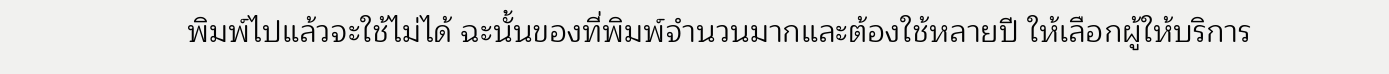พิมพ์ไปแล้วจะใช้ไม่ได้ ฉะนั้นของที่พิมพ์จำนวนมากและต้องใช้หลายปี ให้เลือกผู้ให้บริการ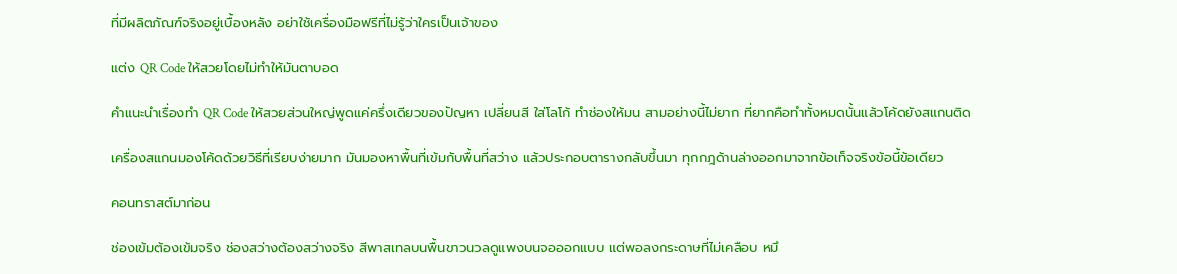ที่มีผลิตภัณฑ์จริงอยู่เบื้องหลัง อย่าใช้เครื่องมือฟรีที่ไม่รู้ว่าใครเป็นเจ้าของ

แต่ง QR Code ให้สวยโดยไม่ทำให้มันตาบอด

คำแนะนำเรื่องทำ QR Code ให้สวยส่วนใหญ่พูดแค่ครึ่งเดียวของปัญหา เปลี่ยนสี ใส่โลโก้ ทำช่องให้มน สามอย่างนี้ไม่ยาก ที่ยากคือทำทั้งหมดนั้นแล้วโค้ดยังสแกนติด

เครื่องสแกนมองโค้ดด้วยวิธีที่เรียบง่ายมาก มันมองหาพื้นที่เข้มกับพื้นที่สว่าง แล้วประกอบตารางกลับขึ้นมา ทุกกฎด้านล่างออกมาจากข้อเท็จจริงข้อนี้ข้อเดียว

คอนทราสต์มาก่อน

ช่องเข้มต้องเข้มจริง ช่องสว่างต้องสว่างจริง สีพาสเทลบนพื้นขาวนวลดูแพงบนจอออกแบบ แต่พอลงกระดาษที่ไม่เคลือบ หมึ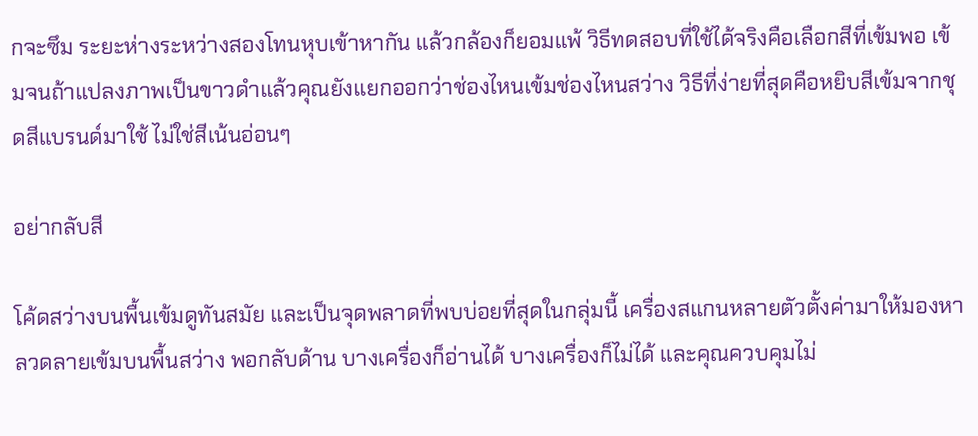กจะซึม ระยะห่างระหว่างสองโทนหุบเข้าหากัน แล้วกล้องก็ยอมแพ้ วิธีทดสอบที่ใช้ได้จริงคือเลือกสีที่เข้มพอ เข้มจนถ้าแปลงภาพเป็นขาวดำแล้วคุณยังแยกออกว่าช่องไหนเข้มช่องไหนสว่าง วิธีที่ง่ายที่สุดคือหยิบสีเข้มจากชุดสีแบรนด์มาใช้ ไม่ใช่สีเน้นอ่อนๆ

อย่ากลับสี

โค้ดสว่างบนพื้นเข้มดูทันสมัย และเป็นจุดพลาดที่พบบ่อยที่สุดในกลุ่มนี้ เครื่องสแกนหลายตัวตั้งค่ามาให้มองหาลวดลายเข้มบนพื้นสว่าง พอกลับด้าน บางเครื่องก็อ่านได้ บางเครื่องก็ไม่ได้ และคุณควบคุมไม่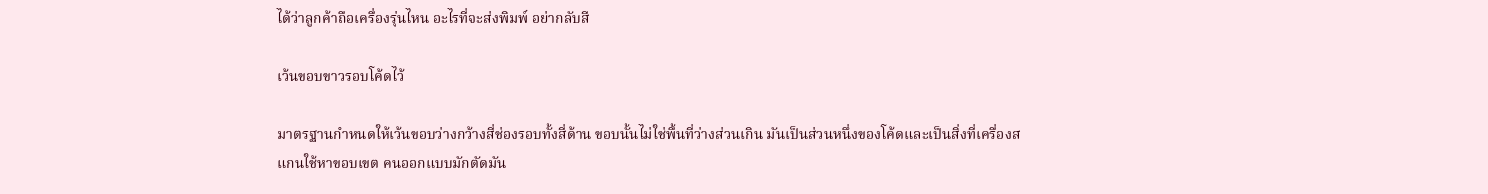ได้ว่าลูกค้าถือเครื่องรุ่นไหน อะไรที่จะส่งพิมพ์ อย่ากลับสี

เว้นขอบขาวรอบโค้ดไว้

มาตรฐานกำหนดให้เว้นขอบว่างกว้างสี่ช่องรอบทั้งสี่ด้าน ขอบนั้นไม่ใช่พื้นที่ว่างส่วนเกิน มันเป็นส่วนหนึ่งของโค้ดและเป็นสิ่งที่เครื่องสแกนใช้หาขอบเขต คนออกแบบมักตัดมัน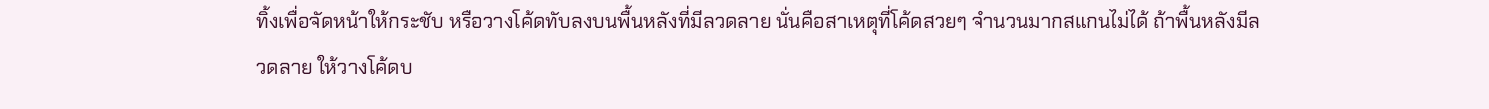ทิ้งเพื่อจัดหน้าให้กระชับ หรือวางโค้ดทับลงบนพื้นหลังที่มีลวดลาย นั่นคือสาเหตุที่โค้ดสวยๆ จำนวนมากสแกนไม่ได้ ถ้าพื้นหลังมีลวดลาย ให้วางโค้ดบ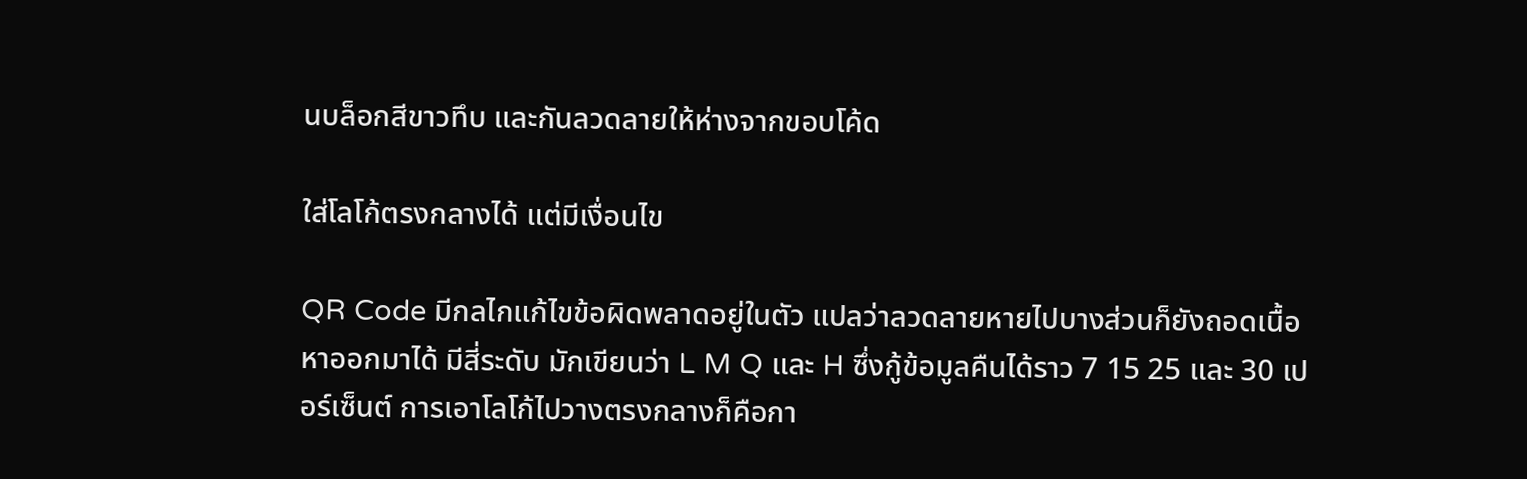นบล็อกสีขาวทึบ และกันลวดลายให้ห่างจากขอบโค้ด

ใส่โลโก้ตรงกลางได้ แต่มีเงื่อนไข

QR Code มีกลไกแก้ไขข้อผิดพลาดอยู่ในตัว แปลว่าลวดลายหายไปบางส่วนก็ยังถอดเนื้อหาออกมาได้ มีสี่ระดับ มักเขียนว่า L M Q และ H ซึ่งกู้ข้อมูลคืนได้ราว 7 15 25 และ 30 เปอร์เซ็นต์ การเอาโลโก้ไปวางตรงกลางก็คือกา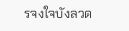รจงใจบังลวด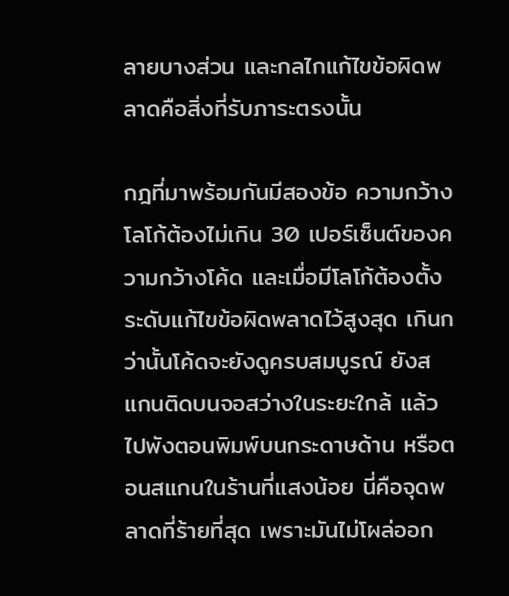ลายบางส่วน และกลไกแก้ไขข้อผิดพลาดคือสิ่งที่รับภาระตรงนั้น

กฎที่มาพร้อมกันมีสองข้อ ความกว้างโลโก้ต้องไม่เกิน 30 เปอร์เซ็นต์ของความกว้างโค้ด และเมื่อมีโลโก้ต้องตั้งระดับแก้ไขข้อผิดพลาดไว้สูงสุด เกินกว่านั้นโค้ดจะยังดูครบสมบูรณ์ ยังสแกนติดบนจอสว่างในระยะใกล้ แล้วไปพังตอนพิมพ์บนกระดาษด้าน หรือตอนสแกนในร้านที่แสงน้อย นี่คือจุดพลาดที่ร้ายที่สุด เพราะมันไม่โผล่ออก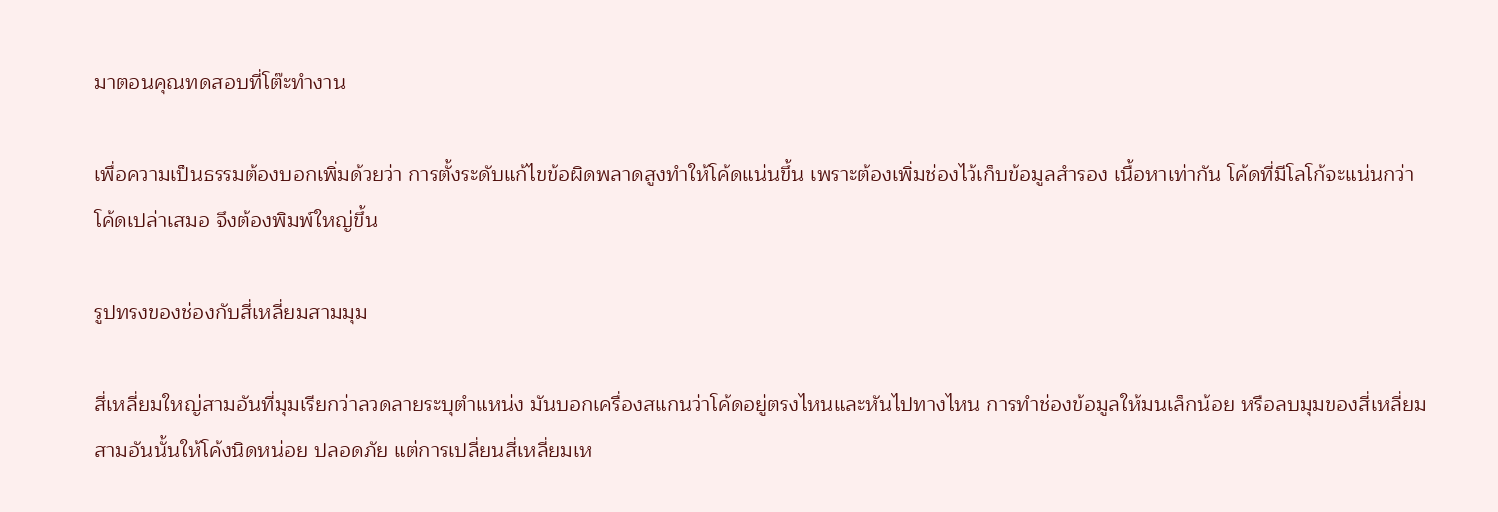มาตอนคุณทดสอบที่โต๊ะทำงาน

เพื่อความเป็นธรรมต้องบอกเพิ่มด้วยว่า การตั้งระดับแก้ไขข้อผิดพลาดสูงทำให้โค้ดแน่นขึ้น เพราะต้องเพิ่มช่องไว้เก็บข้อมูลสำรอง เนื้อหาเท่ากัน โค้ดที่มีโลโก้จะแน่นกว่าโค้ดเปล่าเสมอ จึงต้องพิมพ์ใหญ่ขึ้น

รูปทรงของช่องกับสี่เหลี่ยมสามมุม

สี่เหลี่ยมใหญ่สามอันที่มุมเรียกว่าลวดลายระบุตำแหน่ง มันบอกเครื่องสแกนว่าโค้ดอยู่ตรงไหนและหันไปทางไหน การทำช่องข้อมูลให้มนเล็กน้อย หรือลบมุมของสี่เหลี่ยมสามอันนั้นให้โค้งนิดหน่อย ปลอดภัย แต่การเปลี่ยนสี่เหลี่ยมเห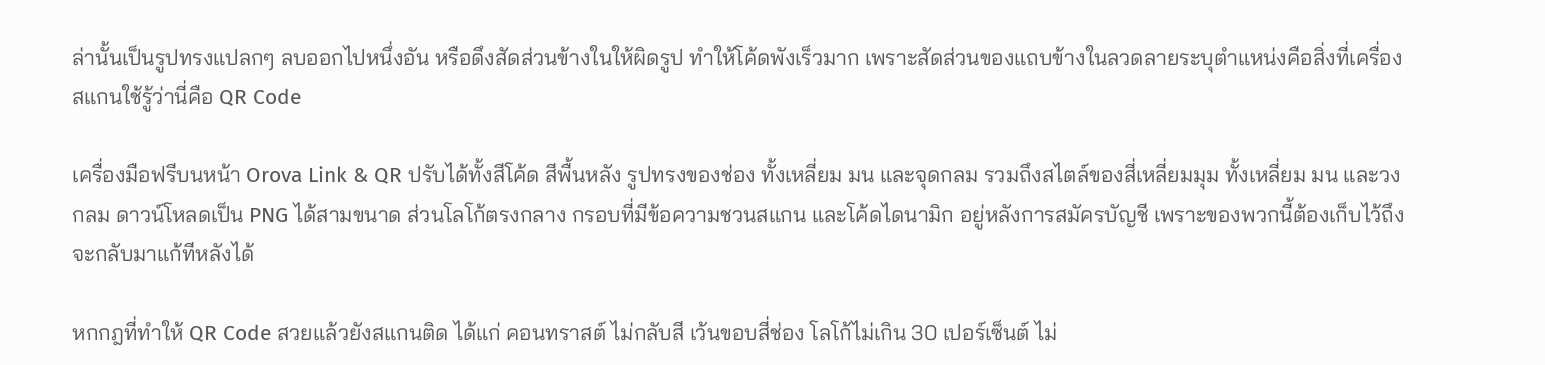ล่านั้นเป็นรูปทรงแปลกๆ ลบออกไปหนึ่งอัน หรือดึงสัดส่วนข้างในให้ผิดรูป ทำให้โค้ดพังเร็วมาก เพราะสัดส่วนของแถบข้างในลวดลายระบุตำแหน่งคือสิ่งที่เครื่องสแกนใช้รู้ว่านี่คือ QR Code

เครื่องมือฟรีบนหน้า Orova Link & QR ปรับได้ทั้งสีโค้ด สีพื้นหลัง รูปทรงของช่อง ทั้งเหลี่ยม มน และจุดกลม รวมถึงสไตล์ของสี่เหลี่ยมมุม ทั้งเหลี่ยม มน และวงกลม ดาวน์โหลดเป็น PNG ได้สามขนาด ส่วนโลโก้ตรงกลาง กรอบที่มีข้อความชวนสแกน และโค้ดไดนามิก อยู่หลังการสมัครบัญชี เพราะของพวกนี้ต้องเก็บไว้ถึงจะกลับมาแก้ทีหลังได้

หกกฎที่ทำให้ QR Code สวยแล้วยังสแกนติด ได้แก่ คอนทราสต์ ไม่กลับสี เว้นขอบสี่ช่อง โลโก้ไม่เกิน 30 เปอร์เซ็นต์ ไม่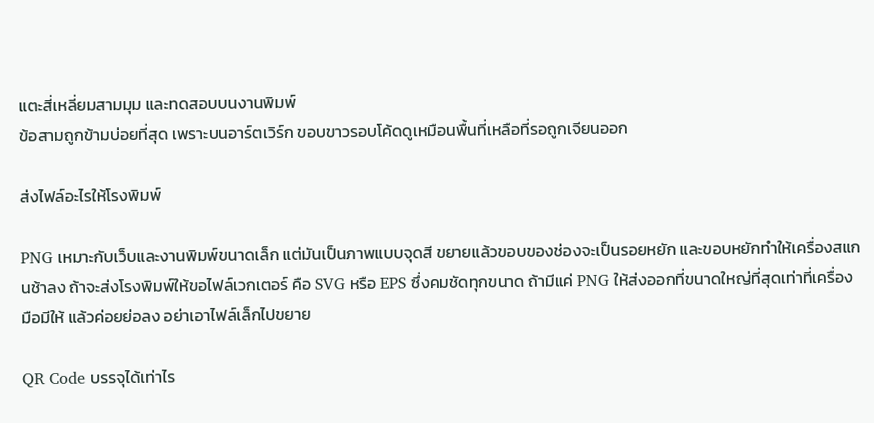แตะสี่เหลี่ยมสามมุม และทดสอบบนงานพิมพ์
ข้อสามถูกข้ามบ่อยที่สุด เพราะบนอาร์ตเวิร์ก ขอบขาวรอบโค้ดดูเหมือนพื้นที่เหลือที่รอถูกเจียนออก

ส่งไฟล์อะไรให้โรงพิมพ์

PNG เหมาะกับเว็บและงานพิมพ์ขนาดเล็ก แต่มันเป็นภาพแบบจุดสี ขยายแล้วขอบของช่องจะเป็นรอยหยัก และขอบหยักทำให้เครื่องสแกนช้าลง ถ้าจะส่งโรงพิมพ์ให้ขอไฟล์เวกเตอร์ คือ SVG หรือ EPS ซึ่งคมชัดทุกขนาด ถ้ามีแค่ PNG ให้ส่งออกที่ขนาดใหญ่ที่สุดเท่าที่เครื่องมือมีให้ แล้วค่อยย่อลง อย่าเอาไฟล์เล็กไปขยาย

QR Code บรรจุได้เท่าไร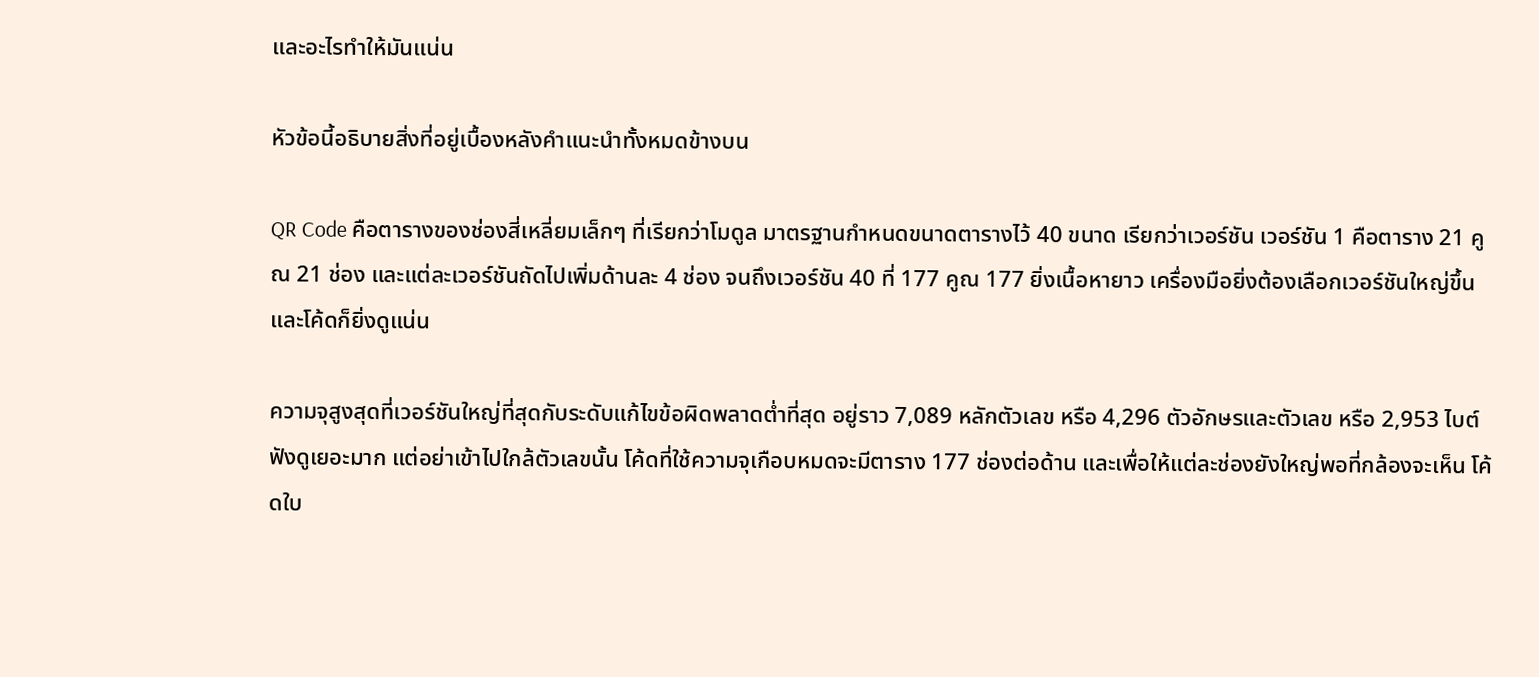และอะไรทำให้มันแน่น

หัวข้อนี้อธิบายสิ่งที่อยู่เบื้องหลังคำแนะนำทั้งหมดข้างบน

QR Code คือตารางของช่องสี่เหลี่ยมเล็กๆ ที่เรียกว่าโมดูล มาตรฐานกำหนดขนาดตารางไว้ 40 ขนาด เรียกว่าเวอร์ชัน เวอร์ชัน 1 คือตาราง 21 คูณ 21 ช่อง และแต่ละเวอร์ชันถัดไปเพิ่มด้านละ 4 ช่อง จนถึงเวอร์ชัน 40 ที่ 177 คูณ 177 ยิ่งเนื้อหายาว เครื่องมือยิ่งต้องเลือกเวอร์ชันใหญ่ขึ้น และโค้ดก็ยิ่งดูแน่น

ความจุสูงสุดที่เวอร์ชันใหญ่ที่สุดกับระดับแก้ไขข้อผิดพลาดต่ำที่สุด อยู่ราว 7,089 หลักตัวเลข หรือ 4,296 ตัวอักษรและตัวเลข หรือ 2,953 ไบต์ ฟังดูเยอะมาก แต่อย่าเข้าไปใกล้ตัวเลขนั้น โค้ดที่ใช้ความจุเกือบหมดจะมีตาราง 177 ช่องต่อด้าน และเพื่อให้แต่ละช่องยังใหญ่พอที่กล้องจะเห็น โค้ดใบ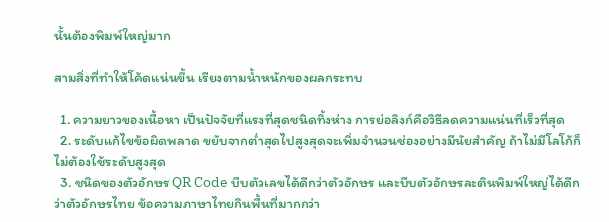นั้นต้องพิมพ์ใหญ่มาก

สามสิ่งที่ทำให้โค้ดแน่นขึ้น เรียงตามน้ำหนักของผลกระทบ

  1. ความยาวของเนื้อหา เป็นปัจจัยที่แรงที่สุดชนิดทิ้งห่าง การย่อลิงก์คือวิธีลดความแน่นที่เร็วที่สุด
  2. ระดับแก้ไขข้อผิดพลาด ขยับจากต่ำสุดไปสูงสุดจะเพิ่มจำนวนช่องอย่างมีนัยสำคัญ ถ้าไม่มีโลโก้ก็ไม่ต้องใช้ระดับสูงสุด
  3. ชนิดของตัวอักษร QR Code บีบตัวเลขได้ดีกว่าตัวอักษร และบีบตัวอักษรละตินพิมพ์ใหญ่ได้ดีกว่าตัวอักษรไทย ข้อความภาษาไทยกินพื้นที่มากกว่า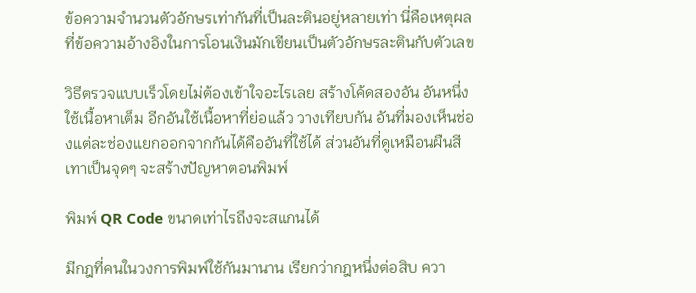ข้อความจำนวนตัวอักษรเท่ากันที่เป็นละตินอยู่หลายเท่า นี่คือเหตุผลที่ข้อความอ้างอิงในการโอนเงินมักเขียนเป็นตัวอักษรละตินกับตัวเลข

วิธีตรวจแบบเร็วโดยไม่ต้องเข้าใจอะไรเลย สร้างโค้ดสองอัน อันหนึ่งใช้เนื้อหาเต็ม อีกอันใช้เนื้อหาที่ย่อแล้ว วางเทียบกัน อันที่มองเห็นช่องแต่ละช่องแยกออกจากกันได้คืออันที่ใช้ได้ ส่วนอันที่ดูเหมือนผืนสีเทาเป็นจุดๆ จะสร้างปัญหาตอนพิมพ์

พิมพ์ QR Code ขนาดเท่าไรถึงจะสแกนได้

มีกฎที่คนในวงการพิมพ์ใช้กันมานาน เรียกว่ากฎหนึ่งต่อสิบ ควา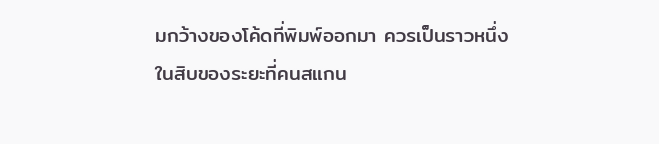มกว้างของโค้ดที่พิมพ์ออกมา ควรเป็นราวหนึ่งในสิบของระยะที่คนสแกน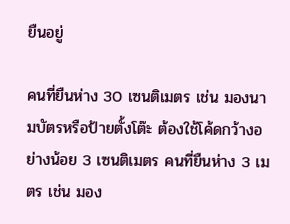ยืนอยู่

คนที่ยืนห่าง 30 เซนติเมตร เช่น มองนามบัตรหรือป้ายตั้งโต๊ะ ต้องใช้โค้ดกว้างอย่างน้อย 3 เซนติเมตร คนที่ยืนห่าง 3 เมตร เช่น มอง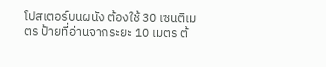โปสเตอร์บนผนัง ต้องใช้ 30 เซนติเมตร ป้ายที่อ่านจากระยะ 10 เมตร ต้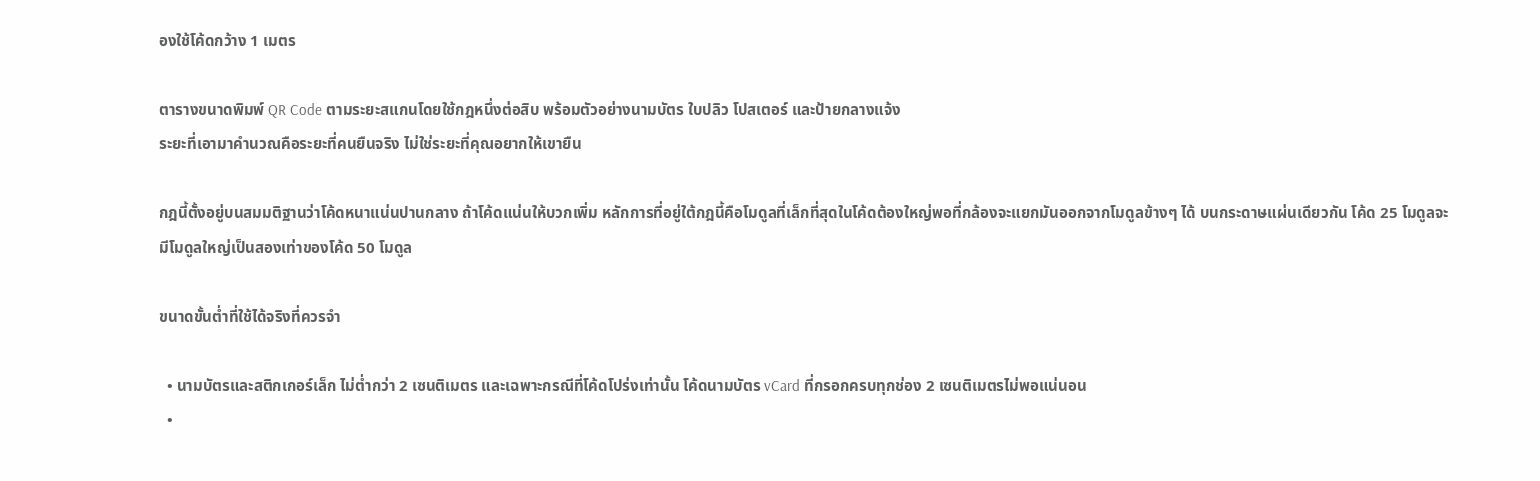องใช้โค้ดกว้าง 1 เมตร

ตารางขนาดพิมพ์ QR Code ตามระยะสแกนโดยใช้กฎหนึ่งต่อสิบ พร้อมตัวอย่างนามบัตร ใบปลิว โปสเตอร์ และป้ายกลางแจ้ง
ระยะที่เอามาคำนวณคือระยะที่คนยืนจริง ไม่ใช่ระยะที่คุณอยากให้เขายืน

กฎนี้ตั้งอยู่บนสมมติฐานว่าโค้ดหนาแน่นปานกลาง ถ้าโค้ดแน่นให้บวกเพิ่ม หลักการที่อยู่ใต้กฎนี้คือโมดูลที่เล็กที่สุดในโค้ดต้องใหญ่พอที่กล้องจะแยกมันออกจากโมดูลข้างๆ ได้ บนกระดาษแผ่นเดียวกัน โค้ด 25 โมดูลจะมีโมดูลใหญ่เป็นสองเท่าของโค้ด 50 โมดูล

ขนาดขั้นต่ำที่ใช้ได้จริงที่ควรจำ

  • นามบัตรและสติกเกอร์เล็ก ไม่ต่ำกว่า 2 เซนติเมตร และเฉพาะกรณีที่โค้ดโปร่งเท่านั้น โค้ดนามบัตร vCard ที่กรอกครบทุกช่อง 2 เซนติเมตรไม่พอแน่นอน
  •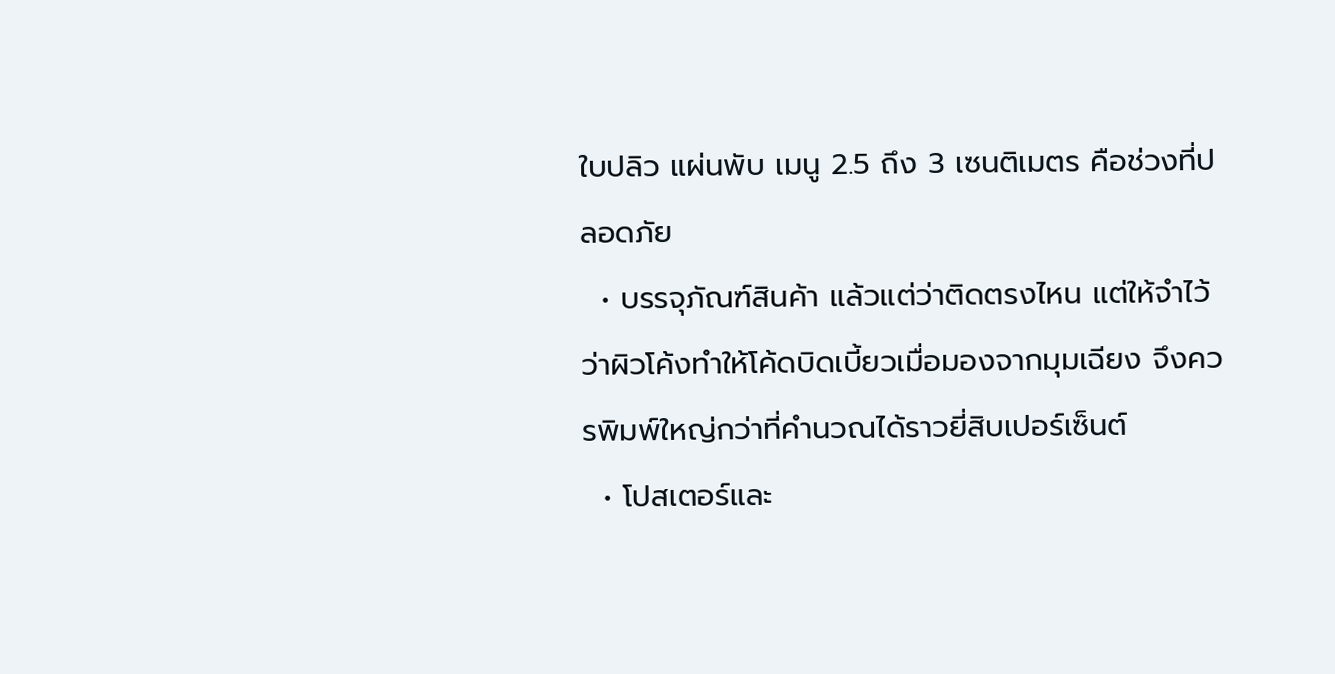ใบปลิว แผ่นพับ เมนู 2.5 ถึง 3 เซนติเมตร คือช่วงที่ปลอดภัย
  • บรรจุภัณฑ์สินค้า แล้วแต่ว่าติดตรงไหน แต่ให้จำไว้ว่าผิวโค้งทำให้โค้ดบิดเบี้ยวเมื่อมองจากมุมเฉียง จึงควรพิมพ์ใหญ่กว่าที่คำนวณได้ราวยี่สิบเปอร์เซ็นต์
  • โปสเตอร์และ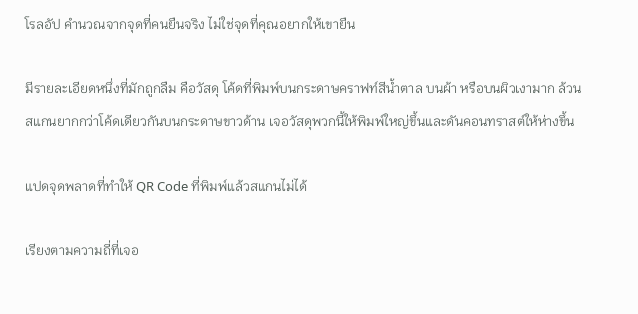โรลอัป คำนวณจากจุดที่คนยืนจริง ไม่ใช่จุดที่คุณอยากให้เขายืน

มีรายละเอียดหนึ่งที่มักถูกลืม คือวัสดุ โค้ดที่พิมพ์บนกระดาษคราฟท์สีน้ำตาล บนผ้า หรือบนผิวเงามาก ล้วนสแกนยากกว่าโค้ดเดียวกันบนกระดาษขาวด้าน เจอวัสดุพวกนี้ให้พิมพ์ใหญ่ขึ้นและดันคอนทราสต์ให้ห่างขึ้น

แปดจุดพลาดที่ทำให้ QR Code ที่พิมพ์แล้วสแกนไม่ได้

เรียงตามความถี่ที่เจอ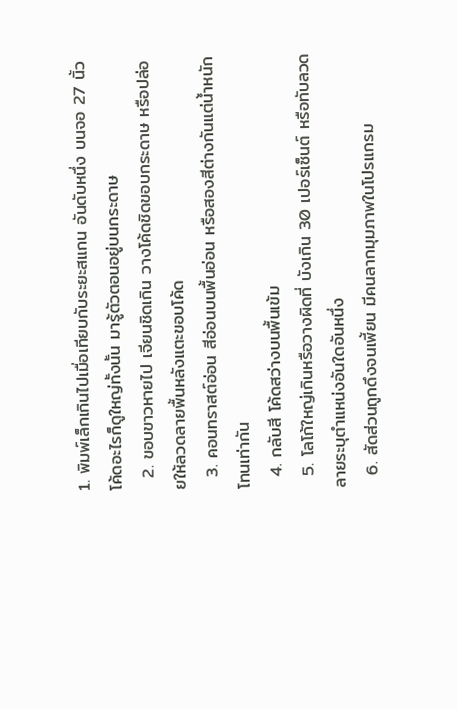1. พิมพ์เล็กเกินไปเมื่อเทียบกับระยะสแกน อันดับหนึ่ง บนจอ 27 นิ้วโค้ดอะไรก็ดูใหญ่ทั้งนั้น มารู้ตัวตอนอยู่บนกระดาษ
  2. ขอบขาวหายไป เจียนชิดเกิน วางโค้ดชิดขอบกระดาษ หรือปล่อยให้ลวดลายพื้นหลังแตะขอบโค้ด
  3. คอนทราสต์อ่อน สีอ่อนบนพื้นอ่อน หรือสองสีต่างกันแต่น้ำหนักโทนเท่ากัน
  4. กลับสี โค้ดสว่างบนพื้นเข้ม
  5. โลโก้ใหญ่เกินหรือวางผิดที่ บังเกิน 30 เปอร์เซ็นต์ หรือทับลวดลายระบุตำแหน่งอันใดอันหนึ่ง
  6. สัดส่วนถูกดึงจนเพี้ยน มีคนลากมุมภาพในโปรแกรม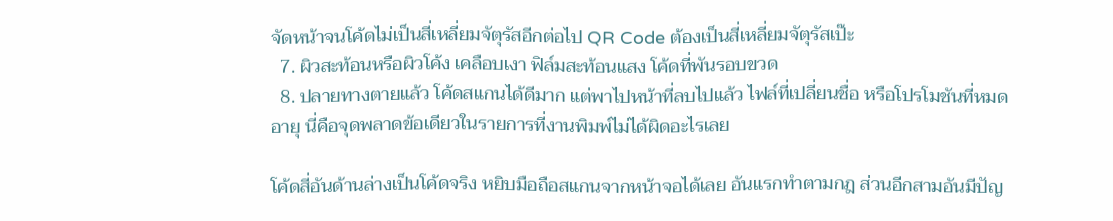จัดหน้าจนโค้ดไม่เป็นสี่เหลี่ยมจัตุรัสอีกต่อไป QR Code ต้องเป็นสี่เหลี่ยมจัตุรัสเป๊ะ
  7. ผิวสะท้อนหรือผิวโค้ง เคลือบเงา ฟิล์มสะท้อนแสง โค้ดที่พันรอบขวด
  8. ปลายทางตายแล้ว โค้ดสแกนได้ดีมาก แต่พาไปหน้าที่ลบไปแล้ว ไฟล์ที่เปลี่ยนชื่อ หรือโปรโมชันที่หมดอายุ นี่คือจุดพลาดข้อเดียวในรายการที่งานพิมพ์ไม่ได้ผิดอะไรเลย

โค้ดสี่อันด้านล่างเป็นโค้ดจริง หยิบมือถือสแกนจากหน้าจอได้เลย อันแรกทำตามกฎ ส่วนอีกสามอันมีปัญ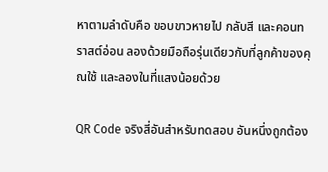หาตามลำดับคือ ขอบขาวหายไป กลับสี และคอนทราสต์อ่อน ลองด้วยมือถือรุ่นเดียวกับที่ลูกค้าของคุณใช้ และลองในที่แสงน้อยด้วย

QR Code จริงสี่อันสำหรับทดสอบ อันหนึ่งถูกต้อง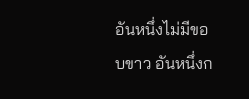อันหนึ่งไม่มีขอบขาว อันหนึ่งก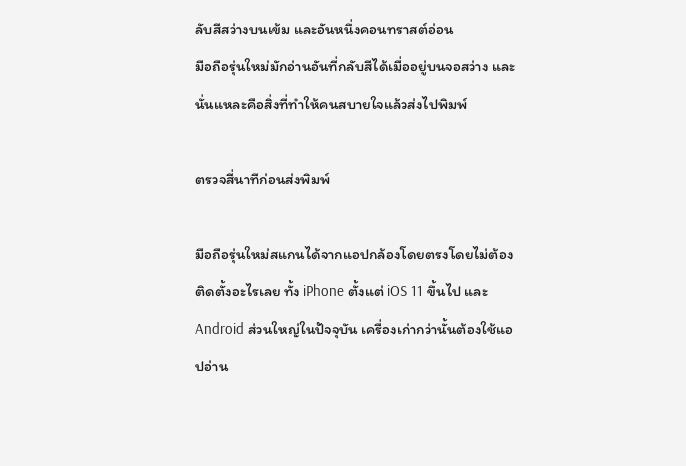ลับสีสว่างบนเข้ม และอันหนึ่งคอนทราสต์อ่อน
มือถือรุ่นใหม่มักอ่านอันที่กลับสีได้เมื่ออยู่บนจอสว่าง และนั่นแหละคือสิ่งที่ทำให้คนสบายใจแล้วส่งไปพิมพ์

ตรวจสี่นาทีก่อนส่งพิมพ์

มือถือรุ่นใหม่สแกนได้จากแอปกล้องโดยตรงโดยไม่ต้องติดตั้งอะไรเลย ทั้ง iPhone ตั้งแต่ iOS 11 ขึ้นไป และ Android ส่วนใหญ่ในปัจจุบัน เครื่องเก่ากว่านั้นต้องใช้แอปอ่าน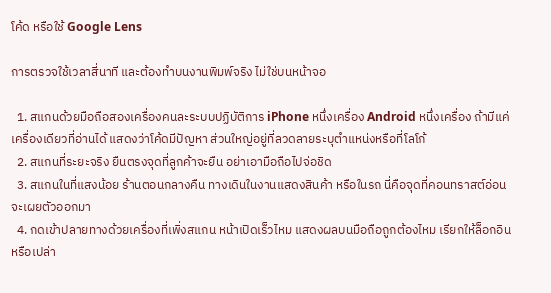โค้ด หรือใช้ Google Lens

การตรวจใช้เวลาสี่นาที และต้องทำบนงานพิมพ์จริง ไม่ใช่บนหน้าจอ

  1. สแกนด้วยมือถือสองเครื่องคนละระบบปฏิบัติการ iPhone หนึ่งเครื่อง Android หนึ่งเครื่อง ถ้ามีแค่เครื่องเดียวที่อ่านได้ แสดงว่าโค้ดมีปัญหา ส่วนใหญ่อยู่ที่ลวดลายระบุตำแหน่งหรือที่โลโก้
  2. สแกนที่ระยะจริง ยืนตรงจุดที่ลูกค้าจะยืน อย่าเอามือถือไปจ่อชิด
  3. สแกนในที่แสงน้อย ร้านตอนกลางคืน ทางเดินในงานแสดงสินค้า หรือในรถ นี่คือจุดที่คอนทราสต์อ่อนจะเผยตัวออกมา
  4. กดเข้าปลายทางด้วยเครื่องที่เพิ่งสแกน หน้าเปิดเร็วไหม แสดงผลบนมือถือถูกต้องไหม เรียกให้ล็อกอินหรือเปล่า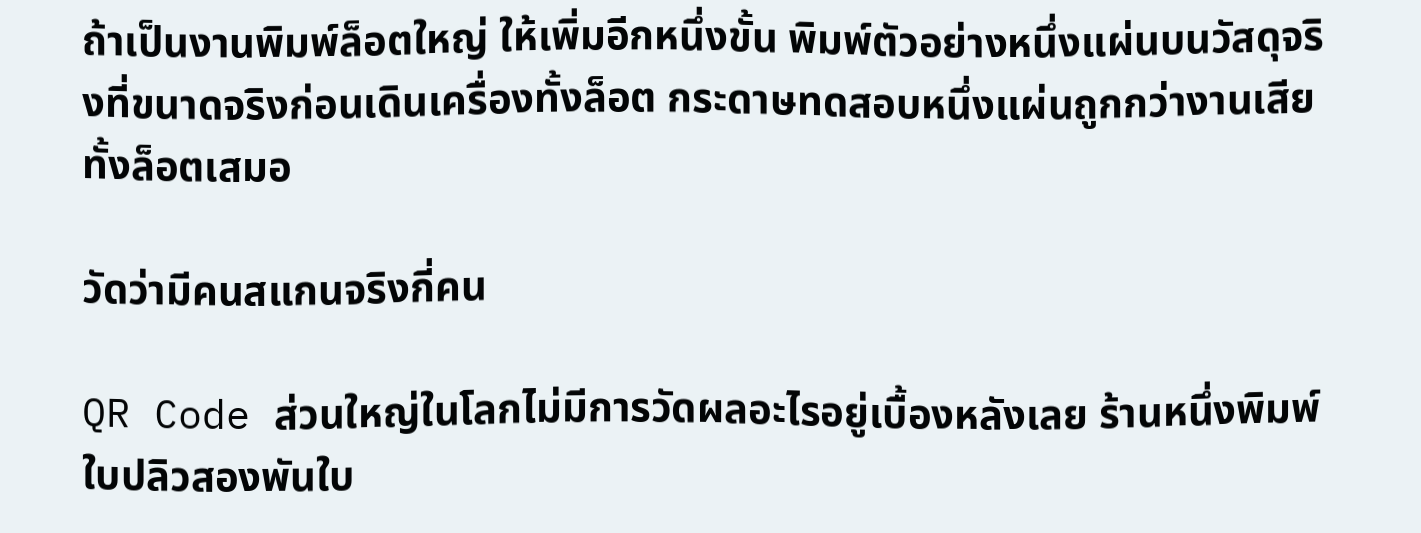ถ้าเป็นงานพิมพ์ล็อตใหญ่ ให้เพิ่มอีกหนึ่งขั้น พิมพ์ตัวอย่างหนึ่งแผ่นบนวัสดุจริงที่ขนาดจริงก่อนเดินเครื่องทั้งล็อต กระดาษทดสอบหนึ่งแผ่นถูกกว่างานเสียทั้งล็อตเสมอ

วัดว่ามีคนสแกนจริงกี่คน

QR Code ส่วนใหญ่ในโลกไม่มีการวัดผลอะไรอยู่เบื้องหลังเลย ร้านหนึ่งพิมพ์ใบปลิวสองพันใบ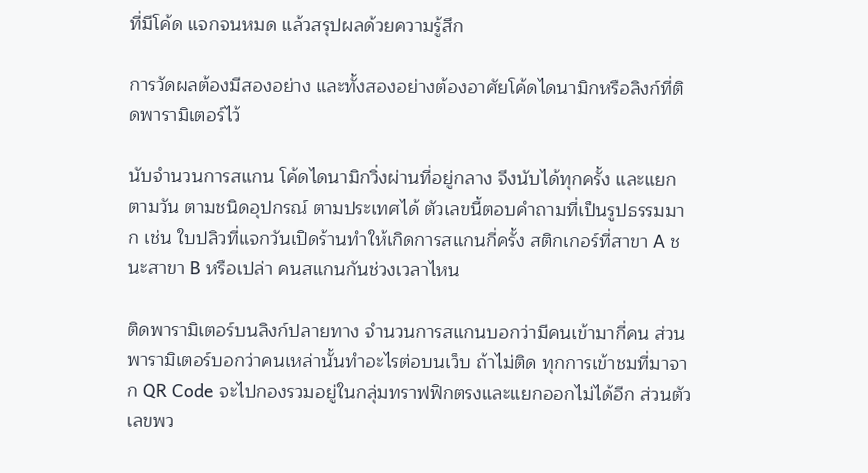ที่มีโค้ด แจกจนหมด แล้วสรุปผลด้วยความรู้สึก

การวัดผลต้องมีสองอย่าง และทั้งสองอย่างต้องอาศัยโค้ดไดนามิกหรือลิงก์ที่ติดพารามิเตอร์ไว้

นับจำนวนการสแกน โค้ดไดนามิกวิ่งผ่านที่อยู่กลาง จึงนับได้ทุกครั้ง และแยกตามวัน ตามชนิดอุปกรณ์ ตามประเทศได้ ตัวเลขนี้ตอบคำถามที่เป็นรูปธรรมมาก เช่น ใบปลิวที่แจกวันเปิดร้านทำให้เกิดการสแกนกี่ครั้ง สติกเกอร์ที่สาขา A ชนะสาขา B หรือเปล่า คนสแกนกันช่วงเวลาไหน

ติดพารามิเตอร์บนลิงก์ปลายทาง จำนวนการสแกนบอกว่ามีคนเข้ามากี่คน ส่วนพารามิเตอร์บอกว่าคนเหล่านั้นทำอะไรต่อบนเว็บ ถ้าไม่ติด ทุกการเข้าชมที่มาจาก QR Code จะไปกองรวมอยู่ในกลุ่มทราฟฟิกตรงและแยกออกไม่ได้อีก ส่วนตัวเลขพว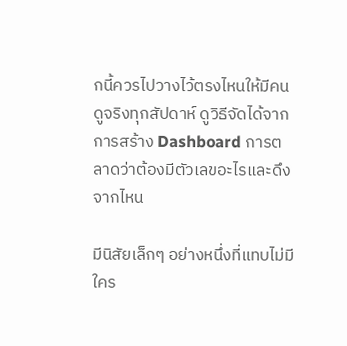กนี้ควรไปวางไว้ตรงไหนให้มีคนดูจริงทุกสัปดาห์ ดูวิธีจัดได้จากการสร้าง Dashboard การตลาดว่าต้องมีตัวเลขอะไรและดึงจากไหน

มีนิสัยเล็กๆ อย่างหนึ่งที่แทบไม่มีใคร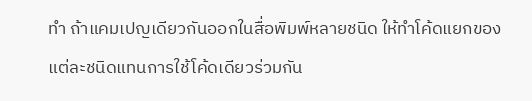ทำ ถ้าแคมเปญเดียวกันออกในสื่อพิมพ์หลายชนิด ให้ทำโค้ดแยกของแต่ละชนิดแทนการใช้โค้ดเดียวร่วมกัน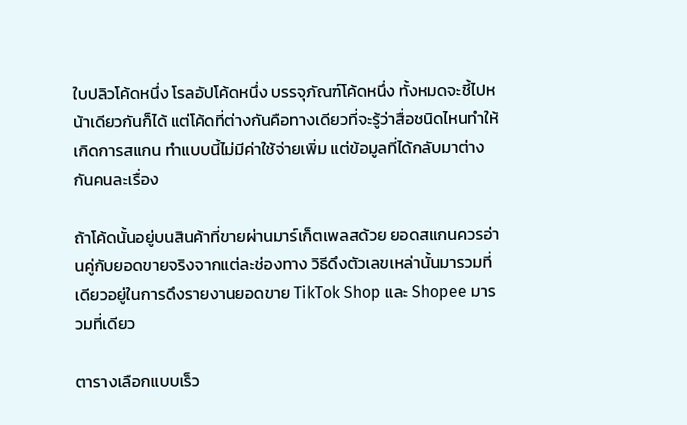ใบปลิวโค้ดหนึ่ง โรลอัปโค้ดหนึ่ง บรรจุภัณฑ์โค้ดหนึ่ง ทั้งหมดจะชี้ไปหน้าเดียวกันก็ได้ แต่โค้ดที่ต่างกันคือทางเดียวที่จะรู้ว่าสื่อชนิดไหนทำให้เกิดการสแกน ทำแบบนี้ไม่มีค่าใช้จ่ายเพิ่ม แต่ข้อมูลที่ได้กลับมาต่างกันคนละเรื่อง

ถ้าโค้ดนั้นอยู่บนสินค้าที่ขายผ่านมาร์เก็ตเพลสด้วย ยอดสแกนควรอ่านคู่กับยอดขายจริงจากแต่ละช่องทาง วิธีดึงตัวเลขเหล่านั้นมารวมที่เดียวอยู่ในการดึงรายงานยอดขาย TikTok Shop และ Shopee มารวมที่เดียว

ตารางเลือกแบบเร็ว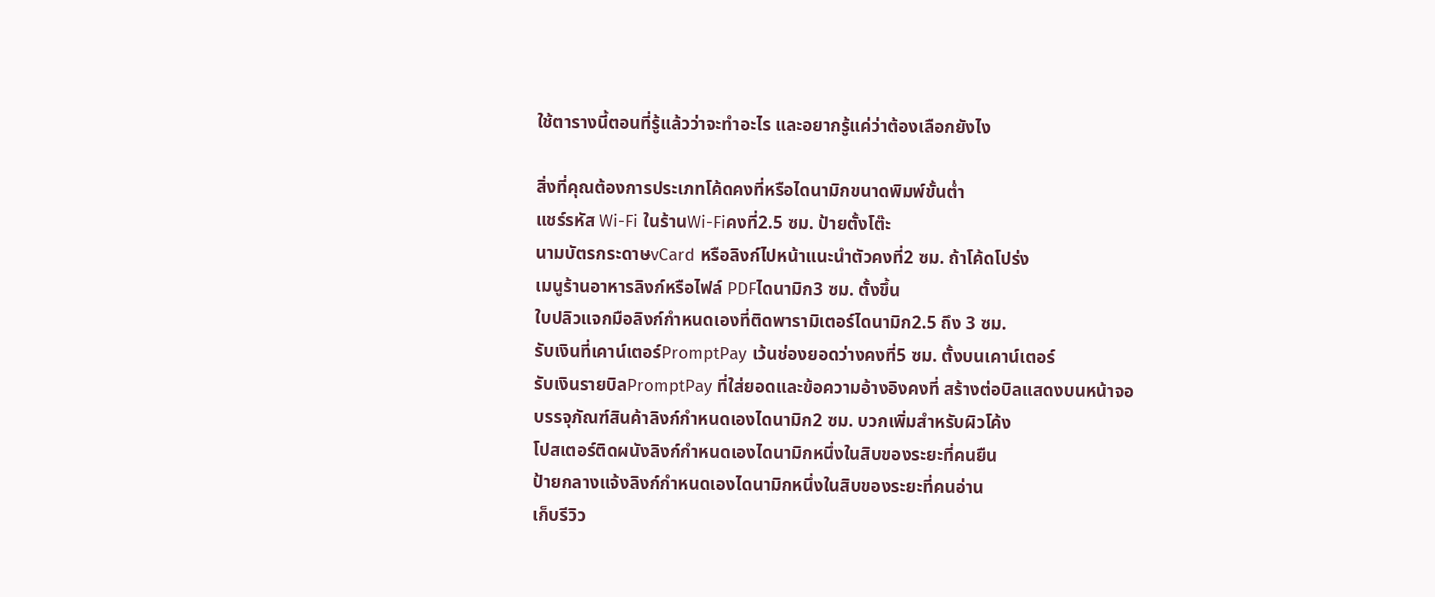ใช้ตารางนี้ตอนที่รู้แล้วว่าจะทำอะไร และอยากรู้แค่ว่าต้องเลือกยังไง

สิ่งที่คุณต้องการประเภทโค้ดคงที่หรือไดนามิกขนาดพิมพ์ขั้นต่ำ
แชร์รหัส Wi-Fi ในร้านWi-Fiคงที่2.5 ซม. ป้ายตั้งโต๊ะ
นามบัตรกระดาษvCard หรือลิงก์ไปหน้าแนะนำตัวคงที่2 ซม. ถ้าโค้ดโปร่ง
เมนูร้านอาหารลิงก์หรือไฟล์ PDFไดนามิก3 ซม. ตั้งขึ้น
ใบปลิวแจกมือลิงก์กำหนดเองที่ติดพารามิเตอร์ไดนามิก2.5 ถึง 3 ซม.
รับเงินที่เคาน์เตอร์PromptPay เว้นช่องยอดว่างคงที่5 ซม. ตั้งบนเคาน์เตอร์
รับเงินรายบิลPromptPay ที่ใส่ยอดและข้อความอ้างอิงคงที่ สร้างต่อบิลแสดงบนหน้าจอ
บรรจุภัณฑ์สินค้าลิงก์กำหนดเองไดนามิก2 ซม. บวกเพิ่มสำหรับผิวโค้ง
โปสเตอร์ติดผนังลิงก์กำหนดเองไดนามิกหนึ่งในสิบของระยะที่คนยืน
ป้ายกลางแจ้งลิงก์กำหนดเองไดนามิกหนึ่งในสิบของระยะที่คนอ่าน
เก็บรีวิว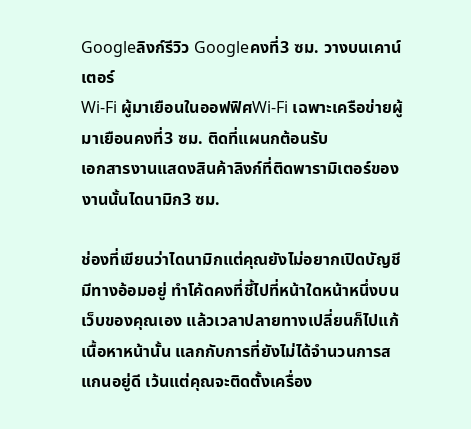Googleลิงก์รีวิว Googleคงที่3 ซม. วางบนเคาน์เตอร์
Wi-Fi ผู้มาเยือนในออฟฟิศWi-Fi เฉพาะเครือข่ายผู้มาเยือนคงที่3 ซม. ติดที่แผนกต้อนรับ
เอกสารงานแสดงสินค้าลิงก์ที่ติดพารามิเตอร์ของงานนั้นไดนามิก3 ซม.

ช่องที่เขียนว่าไดนามิกแต่คุณยังไม่อยากเปิดบัญชี มีทางอ้อมอยู่ ทำโค้ดคงที่ชี้ไปที่หน้าใดหน้าหนึ่งบนเว็บของคุณเอง แล้วเวลาปลายทางเปลี่ยนก็ไปแก้เนื้อหาหน้านั้น แลกกับการที่ยังไม่ได้จำนวนการสแกนอยู่ดี เว้นแต่คุณจะติดตั้งเครื่อง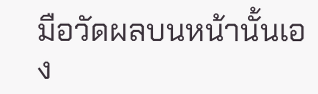มือวัดผลบนหน้านั้นเอง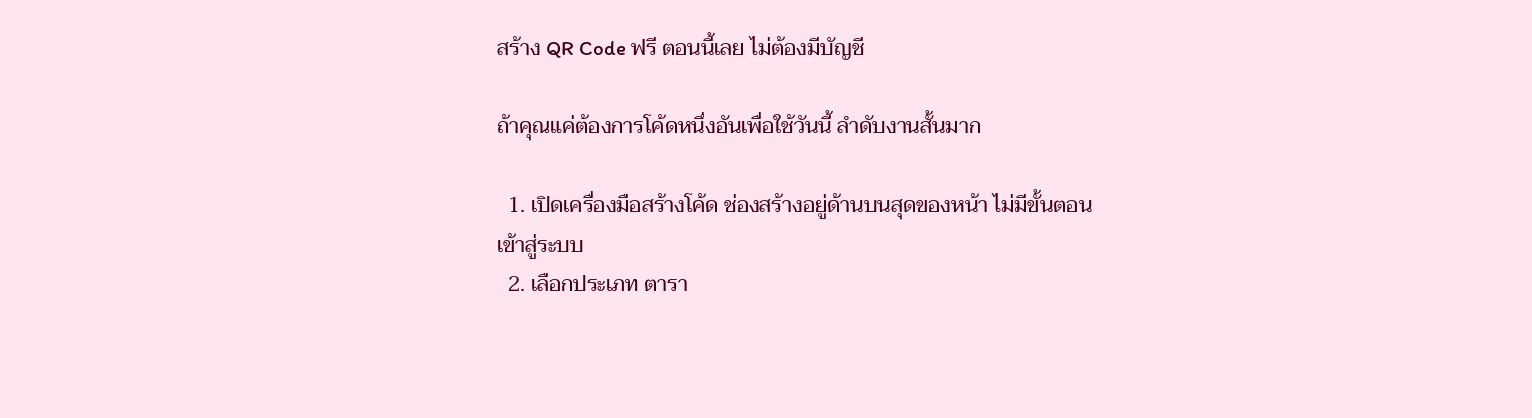สร้าง QR Code ฟรี ตอนนี้เลย ไม่ต้องมีบัญชี

ถ้าคุณแค่ต้องการโค้ดหนึ่งอันเพื่อใช้วันนี้ ลำดับงานสั้นมาก

  1. เปิดเครื่องมือสร้างโค้ด ช่องสร้างอยู่ด้านบนสุดของหน้า ไม่มีขั้นตอนเข้าสู่ระบบ
  2. เลือกประเภท ตารา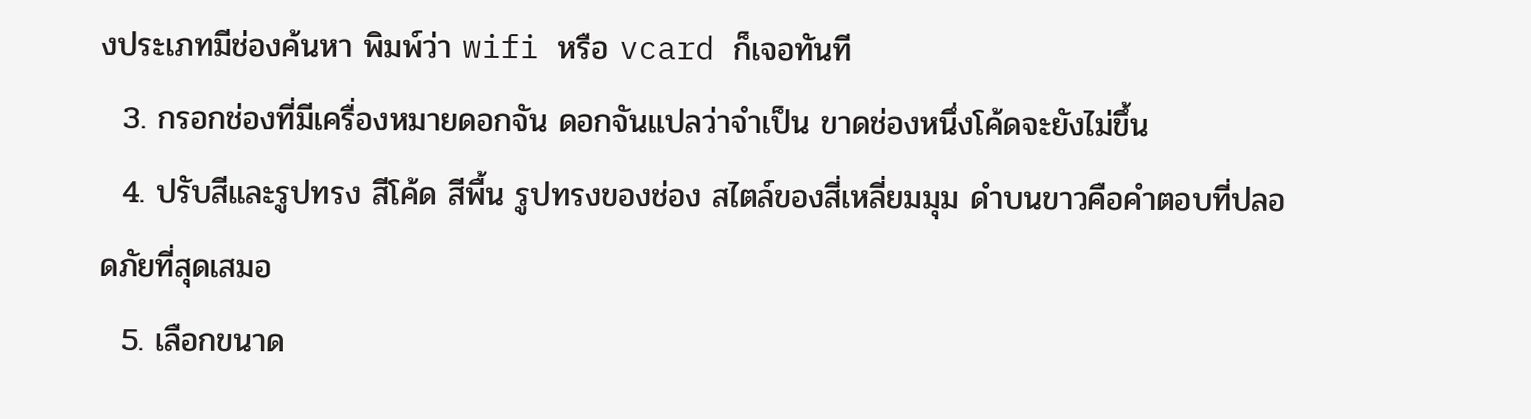งประเภทมีช่องค้นหา พิมพ์ว่า wifi หรือ vcard ก็เจอทันที
  3. กรอกช่องที่มีเครื่องหมายดอกจัน ดอกจันแปลว่าจำเป็น ขาดช่องหนึ่งโค้ดจะยังไม่ขึ้น
  4. ปรับสีและรูปทรง สีโค้ด สีพื้น รูปทรงของช่อง สไตล์ของสี่เหลี่ยมมุม ดำบนขาวคือคำตอบที่ปลอดภัยที่สุดเสมอ
  5. เลือกขนาด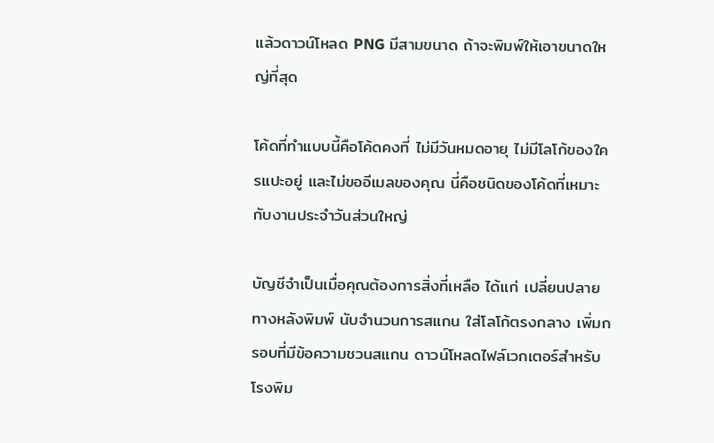แล้วดาวน์โหลด PNG มีสามขนาด ถ้าจะพิมพ์ให้เอาขนาดใหญ่ที่สุด

โค้ดที่ทำแบบนี้คือโค้ดคงที่ ไม่มีวันหมดอายุ ไม่มีโลโก้ของใครแปะอยู่ และไม่ขออีเมลของคุณ นี่คือชนิดของโค้ดที่เหมาะกับงานประจำวันส่วนใหญ่

บัญชีจำเป็นเมื่อคุณต้องการสิ่งที่เหลือ ได้แก่ เปลี่ยนปลายทางหลังพิมพ์ นับจำนวนการสแกน ใส่โลโก้ตรงกลาง เพิ่มกรอบที่มีข้อความชวนสแกน ดาวน์โหลดไฟล์เวกเตอร์สำหรับโรงพิม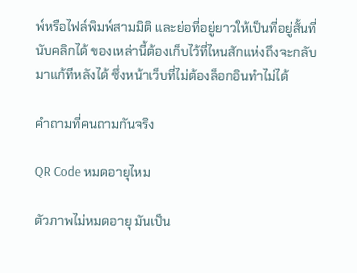พ์หรือไฟล์พิมพ์สามมิติ และย่อที่อยู่ยาวให้เป็นที่อยู่สั้นที่นับคลิกได้ ของเหล่านี้ต้องเก็บไว้ที่ไหนสักแห่งถึงจะกลับมาแก้ทีหลังได้ ซึ่งหน้าเว็บที่ไม่ต้องล็อกอินทำไม่ได้

คำถามที่คนถามกันจริง

QR Code หมดอายุไหม

ตัวภาพไม่หมดอายุ มันเป็น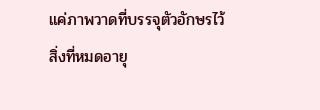แค่ภาพวาดที่บรรจุตัวอักษรไว้ สิ่งที่หมดอายุ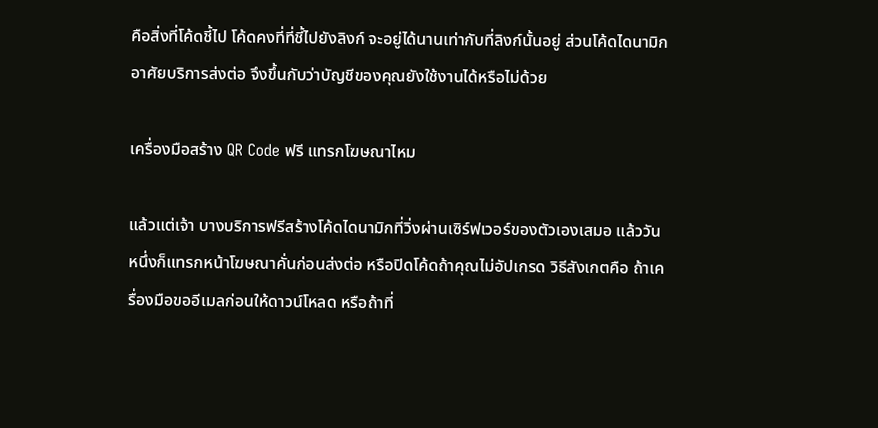คือสิ่งที่โค้ดชี้ไป โค้ดคงที่ที่ชี้ไปยังลิงก์ จะอยู่ได้นานเท่ากับที่ลิงก์นั้นอยู่ ส่วนโค้ดไดนามิกอาศัยบริการส่งต่อ จึงขึ้นกับว่าบัญชีของคุณยังใช้งานได้หรือไม่ด้วย

เครื่องมือสร้าง QR Code ฟรี แทรกโฆษณาไหม

แล้วแต่เจ้า บางบริการฟรีสร้างโค้ดไดนามิกที่วิ่งผ่านเซิร์ฟเวอร์ของตัวเองเสมอ แล้ววันหนึ่งก็แทรกหน้าโฆษณาคั่นก่อนส่งต่อ หรือปิดโค้ดถ้าคุณไม่อัปเกรด วิธีสังเกตคือ ถ้าเครื่องมือขออีเมลก่อนให้ดาวน์โหลด หรือถ้าที่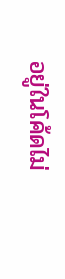อยู่ในโค้ดไม่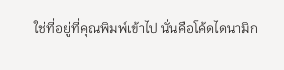ใช่ที่อยู่ที่คุณพิมพ์เข้าไป นั่นคือโค้ดไดนามิก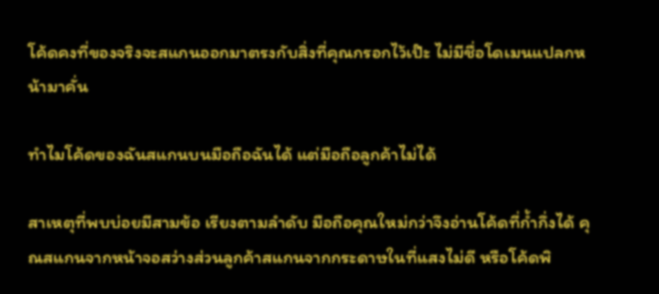โค้ดคงที่ของจริงจะสแกนออกมาตรงกับสิ่งที่คุณกรอกไว้เป๊ะ ไม่มีชื่อโดเมนแปลกหน้ามาคั่น

ทำไมโค้ดของฉันสแกนบนมือถือฉันได้ แต่มือถือลูกค้าไม่ได้

สาเหตุที่พบบ่อยมีสามข้อ เรียงตามลำดับ มือถือคุณใหม่กว่าจึงอ่านโค้ดที่ก้ำกึ่งได้ คุณสแกนจากหน้าจอสว่างส่วนลูกค้าสแกนจากกระดาษในที่แสงไม่ดี หรือโค้ดพิ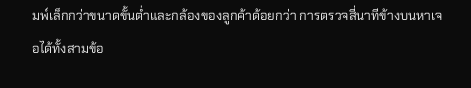มพ์เล็กกว่าขนาดขั้นต่ำและกล้องของลูกค้าด้อยกว่า การตรวจสี่นาทีข้างบนหาเจอได้ทั้งสามข้อ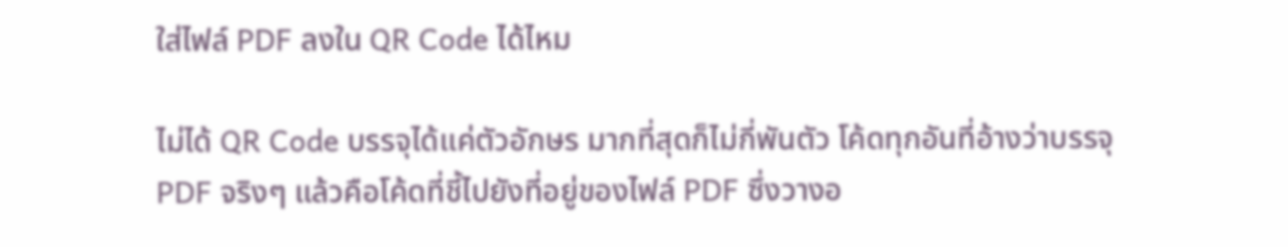ใส่ไฟล์ PDF ลงใน QR Code ได้ไหม

ไม่ได้ QR Code บรรจุได้แค่ตัวอักษร มากที่สุดก็ไม่กี่พันตัว โค้ดทุกอันที่อ้างว่าบรรจุ PDF จริงๆ แล้วคือโค้ดที่ชี้ไปยังที่อยู่ของไฟล์ PDF ซึ่งวางอ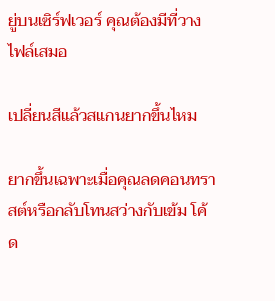ยู่บนเซิร์ฟเวอร์ คุณต้องมีที่วางไฟล์เสมอ

เปลี่ยนสีแล้วสแกนยากขึ้นไหม

ยากขึ้นเฉพาะเมื่อคุณลดคอนทราสต์หรือกลับโทนสว่างกับเข้ม โค้ด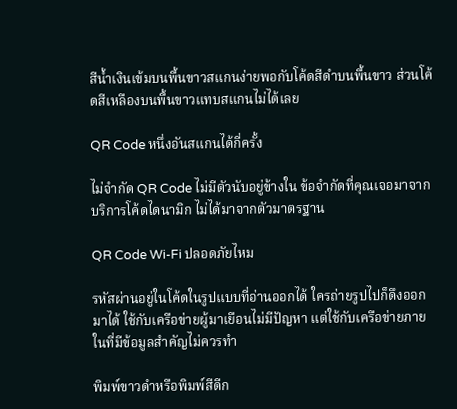สีน้ำเงินเข้มบนพื้นขาวสแกนง่ายพอกับโค้ดสีดำบนพื้นขาว ส่วนโค้ดสีเหลืองบนพื้นขาวแทบสแกนไม่ได้เลย

QR Code หนึ่งอันสแกนได้กี่ครั้ง

ไม่จำกัด QR Code ไม่มีตัวนับอยู่ข้างใน ข้อจำกัดที่คุณเจอมาจากบริการโค้ดไดนามิก ไม่ได้มาจากตัวมาตรฐาน

QR Code Wi-Fi ปลอดภัยไหม

รหัสผ่านอยู่ในโค้ดในรูปแบบที่อ่านออกได้ ใครถ่ายรูปไปก็ดึงออกมาได้ ใช้กับเครือข่ายผู้มาเยือนไม่มีปัญหา แต่ใช้กับเครือข่ายภายในที่มีข้อมูลสำคัญไม่ควรทำ

พิมพ์ขาวดำหรือพิมพ์สีดีก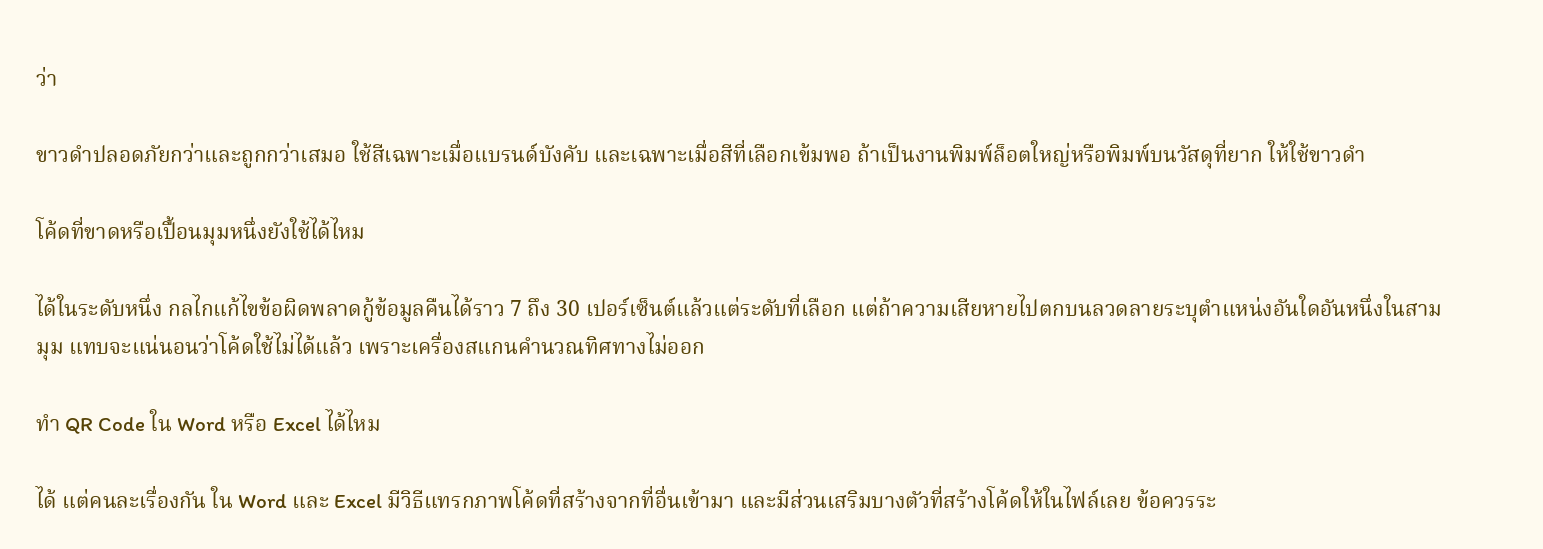ว่า

ขาวดำปลอดภัยกว่าและถูกกว่าเสมอ ใช้สีเฉพาะเมื่อแบรนด์บังคับ และเฉพาะเมื่อสีที่เลือกเข้มพอ ถ้าเป็นงานพิมพ์ล็อตใหญ่หรือพิมพ์บนวัสดุที่ยาก ให้ใช้ขาวดำ

โค้ดที่ขาดหรือเปื้อนมุมหนึ่งยังใช้ได้ไหม

ได้ในระดับหนึ่ง กลไกแก้ไขข้อผิดพลาดกู้ข้อมูลคืนได้ราว 7 ถึง 30 เปอร์เซ็นต์แล้วแต่ระดับที่เลือก แต่ถ้าความเสียหายไปตกบนลวดลายระบุตำแหน่งอันใดอันหนึ่งในสามมุม แทบจะแน่นอนว่าโค้ดใช้ไม่ได้แล้ว เพราะเครื่องสแกนคำนวณทิศทางไม่ออก

ทำ QR Code ใน Word หรือ Excel ได้ไหม

ได้ แต่คนละเรื่องกัน ใน Word และ Excel มีวิธีแทรกภาพโค้ดที่สร้างจากที่อื่นเข้ามา และมีส่วนเสริมบางตัวที่สร้างโค้ดให้ในไฟล์เลย ข้อควรระ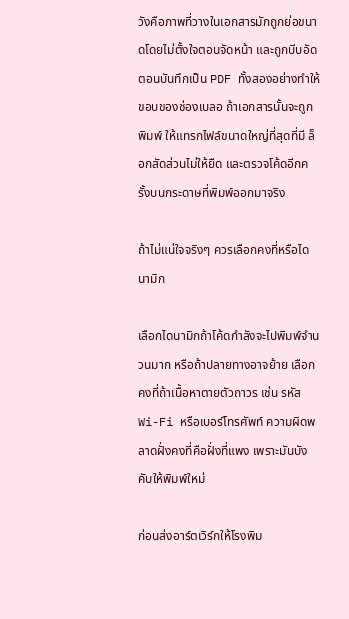วังคือภาพที่วางในเอกสารมักถูกย่อขนาดโดยไม่ตั้งใจตอนจัดหน้า และถูกบีบอัดตอนบันทึกเป็น PDF ทั้งสองอย่างทำให้ขอบของช่องเบลอ ถ้าเอกสารนั้นจะถูกพิมพ์ ให้แทรกไฟล์ขนาดใหญ่ที่สุดที่มี ล็อกสัดส่วนไม่ให้ยืด และตรวจโค้ดอีกครั้งบนกระดาษที่พิมพ์ออกมาจริง

ถ้าไม่แน่ใจจริงๆ ควรเลือกคงที่หรือไดนามิก

เลือกไดนามิกถ้าโค้ดกำลังจะไปพิมพ์จำนวนมาก หรือถ้าปลายทางอาจย้าย เลือกคงที่ถ้าเนื้อหาตายตัวถาวร เช่น รหัส Wi-Fi หรือเบอร์โทรศัพท์ ความผิดพลาดฝั่งคงที่คือฝั่งที่แพง เพราะมันบังคับให้พิมพ์ใหม่

ก่อนส่งอาร์ตเวิร์กให้โรงพิม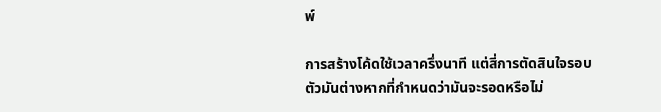พ์

การสร้างโค้ดใช้เวลาครึ่งนาที แต่สี่การตัดสินใจรอบตัวมันต่างหากที่กำหนดว่ามันจะรอดหรือไม่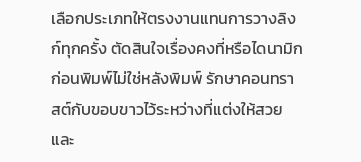เลือกประเภทให้ตรงงานแทนการวางลิงก์ทุกครั้ง ตัดสินใจเรื่องคงที่หรือไดนามิกก่อนพิมพ์ไม่ใช่หลังพิมพ์ รักษาคอนทราสต์กับขอบขาวไว้ระหว่างที่แต่งให้สวย และ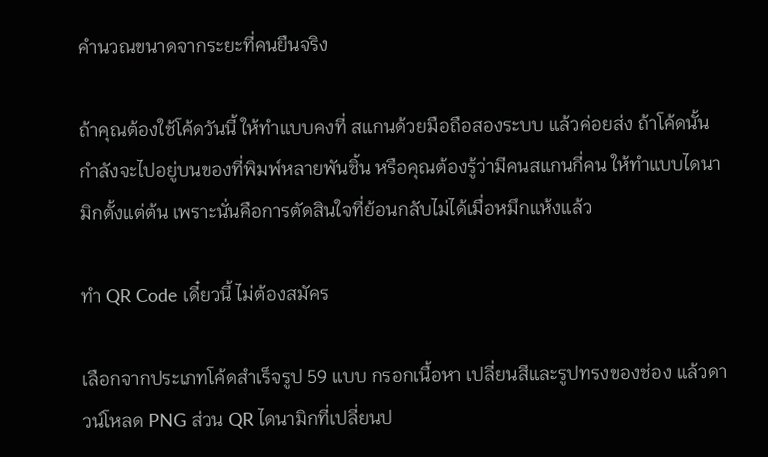คำนวณขนาดจากระยะที่คนยืนจริง

ถ้าคุณต้องใช้โค้ดวันนี้ ให้ทำแบบคงที่ สแกนด้วยมือถือสองระบบ แล้วค่อยส่ง ถ้าโค้ดนั้นกำลังจะไปอยู่บนของที่พิมพ์หลายพันชิ้น หรือคุณต้องรู้ว่ามีคนสแกนกี่คน ให้ทำแบบไดนามิกตั้งแต่ต้น เพราะนั่นคือการตัดสินใจที่ย้อนกลับไม่ได้เมื่อหมึกแห้งแล้ว

ทำ QR Code เดี๋ยวนี้ ไม่ต้องสมัคร

เลือกจากประเภทโค้ดสำเร็จรูป 59 แบบ กรอกเนื้อหา เปลี่ยนสีและรูปทรงของช่อง แล้วดาวน์โหลด PNG ส่วน QR ไดนามิกที่เปลี่ยนป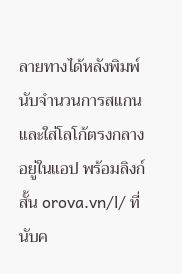ลายทางได้หลังพิมพ์ นับจำนวนการสแกน และใส่โลโก้ตรงกลาง อยู่ในแอป พร้อมลิงก์สั้น orova.vn/l/ ที่นับค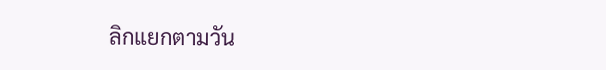ลิกแยกตามวัน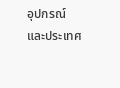อุปกรณ์ และประเทศ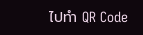ไปทำ QR Code